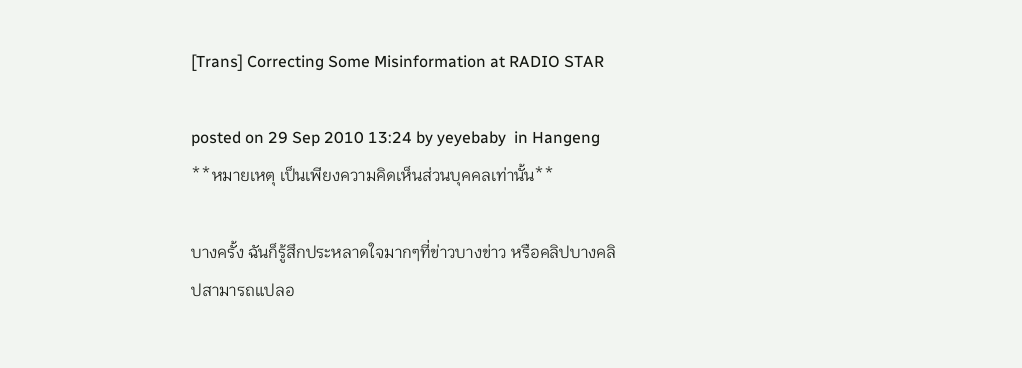[Trans] Correcting Some Misinformation at RADIO STAR

posted on 29 Sep 2010 13:24 by yeyebaby  in Hangeng
**หมายเหตุ เป็นเพียงความคิดเห็นส่วนบุคคลเท่านั้น**

บางครั้ง ฉันก็รู้สึกประหลาดใจมากๆที่ข่าวบางข่าว หรือคลิปบางคลิปสามารถแปลอ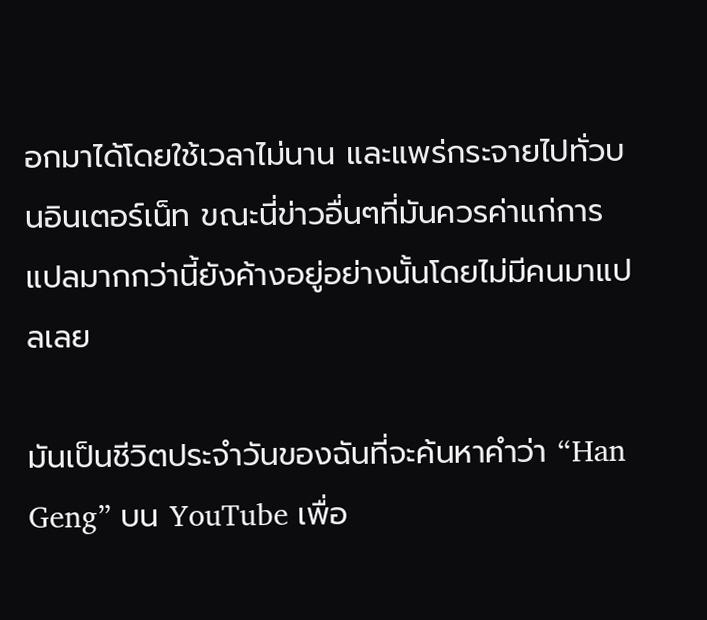อกมาได้โดยใช้เวลาไม่นาน และแพร่กระจายไปทั่วบนอินเตอร์เน็ท ขณะนี่ข่าวอื่นๆที่มันควรค่าแก่การแปลมากกว่านี้ยังค้างอยู่อย่างนั้นโดยไม่มีคนมาแปลเลย

มันเป็นชีวิตประจำวันของฉันที่จะค้นหาคำว่า “Han Geng” บน YouTube เพื่อ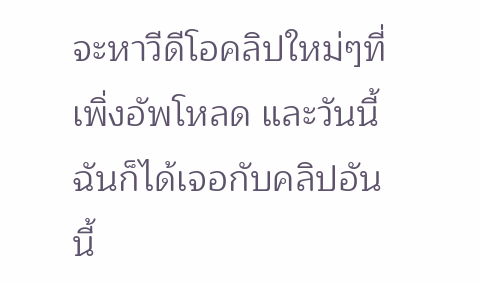จะหาวีดีโอคลิปใหม่ๆที่เพิ่งอัพโหลด และวันนี้ฉันก็ได้เจอกับคลิปอันนี้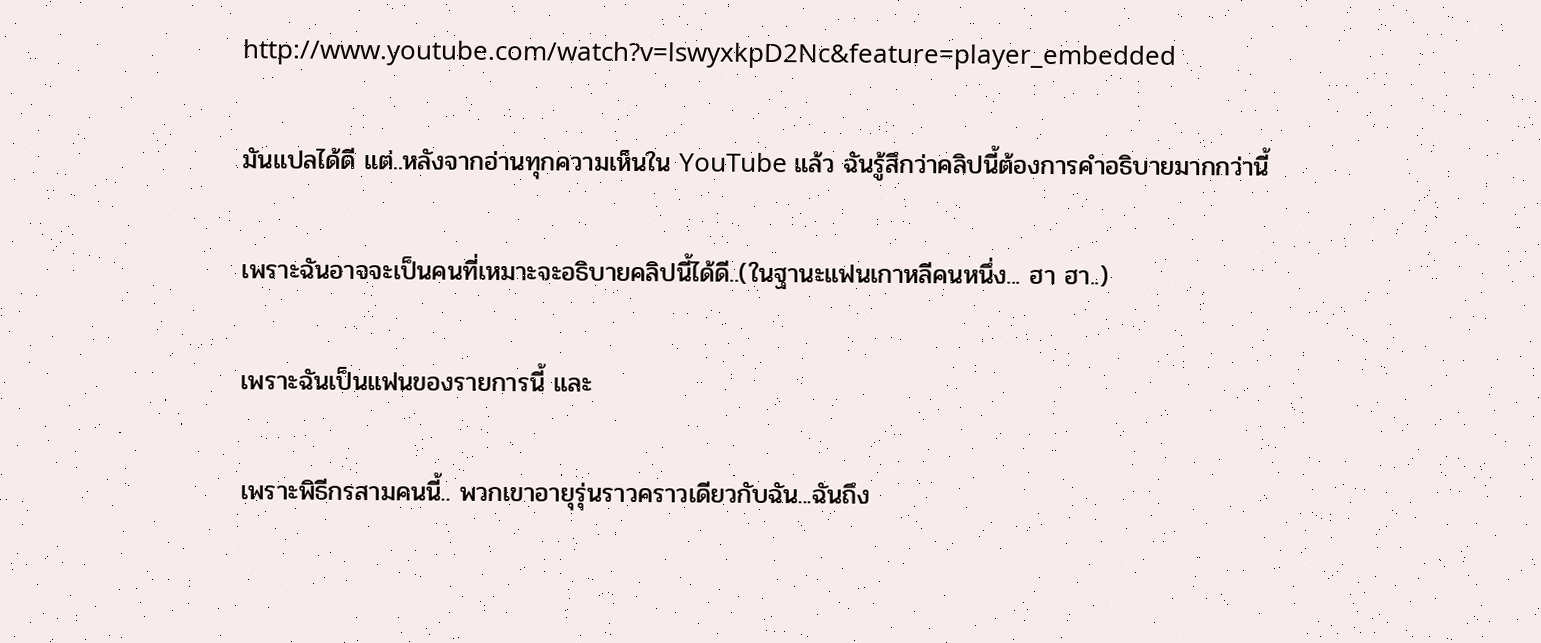http://www.youtube.com/watch?v=lswyxkpD2Nc&feature=player_embedded

มันแปลได้ดี แต่..หลังจากอ่านทุกความเห็นใน YouTube แล้ว ฉันรู้สึกว่าคลิปนี้ต้องการคำอธิบายมากกว่านี้

เพราะฉันอาจจะเป็นคนที่เหมาะจะอธิบายคลิปนี้ได้ดี..(ในฐานะแฟนเกาหลีคนหนึ่ง... ฮา ฮา..)

เพราะฉันเป็นแฟนของรายการนี้ และ

เพราะพิธีกรสามคนนี้.. พวกเขาอายุรุ่นราวคราวเดียวกับฉัน...ฉันถึง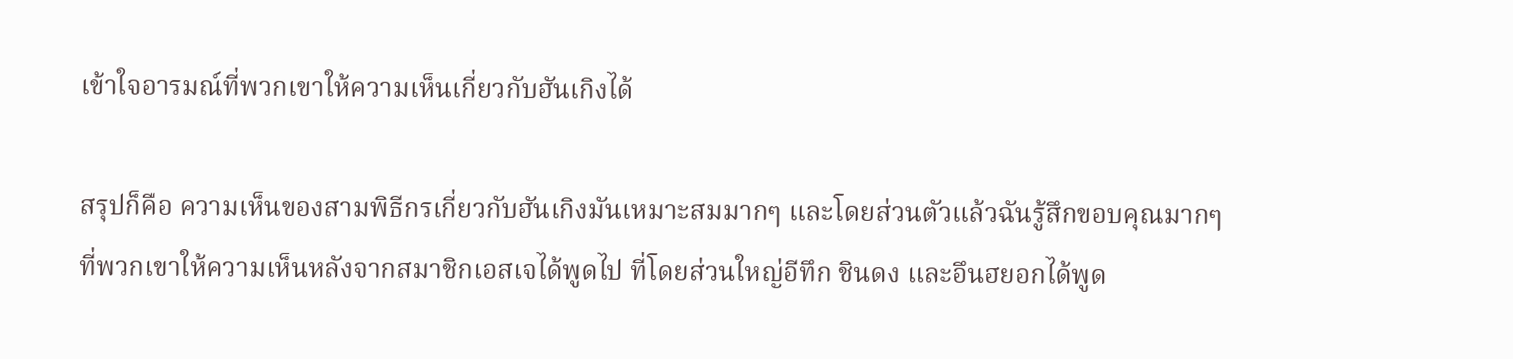เข้าใจอารมณ์ที่พวกเขาให้ความเห็นเกี่ยวกับฮันเกิงได้

สรุปก็คือ ความเห็นของสามพิธีกรเกี่ยวกับฮันเกิงมันเหมาะสมมากๆ และโดยส่วนตัวแล้วฉันรู้สึกขอบคุณมากๆที่พวกเขาให้ความเห็นหลังจากสมาชิกเอสเจได้พูดไป ที่โดยส่วนใหญ่อีทึก ชินดง และอึนฮยอกได้พูด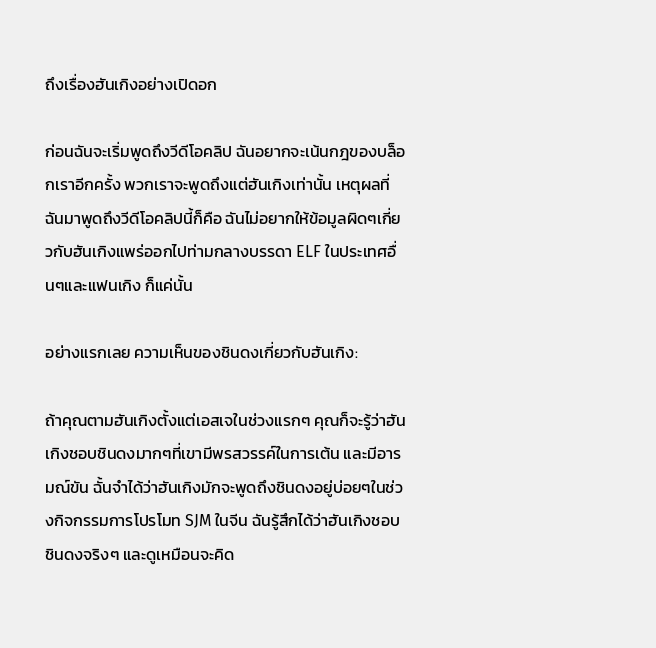ถึงเรื่องฮันเกิงอย่างเปิดอก

ก่อนฉันจะเริ่มพูดถึงวีดีโอคลิป ฉันอยากจะเน้นกฎของบล็อกเราอีกครั้ง พวกเราจะพูดถึงแต่ฮันเกิงเท่านั้น เหตุผลที่ฉันมาพูดถึงวีดีโอคลิปนี้ก็คือ ฉันไม่อยากให้ข้อมูลผิดๆเกี่ยวกับฮันเกิงแพร่ออกไปท่ามกลางบรรดา ELF ในประเทศอื่นๆและแฟนเกิง ก็แค่นั้น

อย่างแรกเลย ความเห็นของชินดงเกี่ยวกับฮันเกิง:

ถ้าคุณตามฮันเกิงตั้งแต่เอสเจในช่วงแรกๆ คุณก็จะรู้ว่าฮันเกิงชอบชินดงมากๆที่เขามีพรสวรรค์ในการเต้น และมีอารมณ์ขัน ฉั้นจำได้ว่าฮันเกิงมักจะพูดถึงชินดงอยู่บ่อยๆในช่วงกิจกรรมการโปรโมท SJM ในจีน ฉันรู้สึกได้ว่าฮันเกิงชอบชินดงจริงๆ และดูเหมือนจะคิด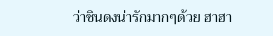ว่าชินดงน่ารักมากๆด้วย ฮาฮา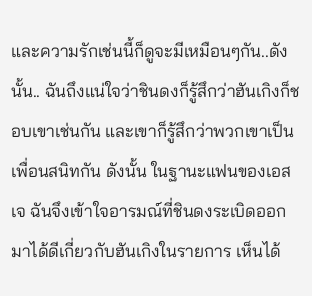และความรักเช่นนี้ก็ดูจะมีเหมือนๆกัน..ดังนั้น.. ฉันถึงแน่ใจว่าชินดงก็รู้สึกว่าฮันเกิงก็ชอบเขาเช่นกัน และเขาก็รู้สึกว่าพวกเขาเป็นเพื่อนสนิทกัน ดังนั้น ในฐานะแฟนของเอสเจ ฉันจึงเข้าใจอารมณ์ที่ชินดงระเบิดออกมาได้ดีเกี่ยวกับฮันเกิงในรายการ เห็นได้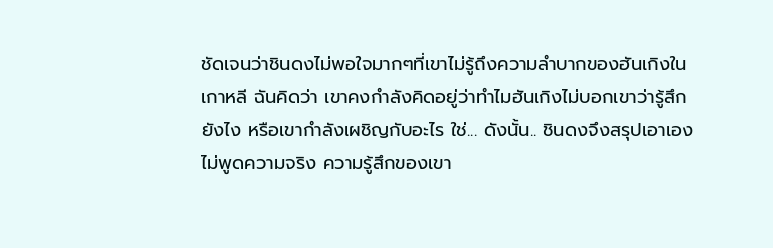ชัดเจนว่าชินดงไม่พอใจมากๆที่เขาไม่รู้ถึงความลำบากของฮันเกิงในเกาหลี ฉันคิดว่า เขาคงกำลังคิดอยู่ว่าทำไมฮันเกิงไม่บอกเขาว่ารู้สึกยังไง หรือเขากำลังเผชิญกับอะไร ใช่... ดังนั้น.. ชินดงจึงสรุปเอาเอง ไม่พูดความจริง ความรู้สึกของเขา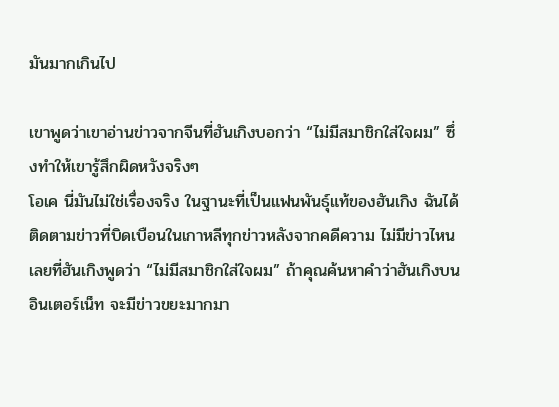มันมากเกินไป

เขาพูดว่าเขาอ่านข่าวจากจีนที่ฮันเกิงบอกว่า “ไม่มีสมาชิกใส่ใจผม” ซึ่งทำให้เขารู้สึกผิดหวังจริงๆ
โอเค นี่มันไม่ใช่เรื่องจริง ในฐานะที่เป็นแฟนพันธุ์แท้ของฮันเกิง ฉันได้ติดตามข่าวที่บิดเบือนในเกาหลีทุกข่าวหลังจากคดีความ ไม่มีข่าวไหนเลยที่ฮันเกิงพูดว่า “ไม่มีสมาชิกใส่ใจผม” ถ้าคุณค้นหาคำว่าฮันเกิงบนอินเตอร์เน็ท จะมีข่าวขยะมากมา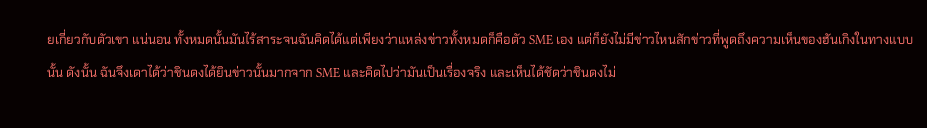ยเกี่ยวกับตัวเขา แน่นอน ทั้งหมดนั้นมันไร้สาระจนฉันคิดได้แต่เพียงว่าแหล่งข่าวทั้งหมดก็คือตัว SME เอง แต่ก็ยังไม่มีข่าวไหนสักข่าวที่พูดถึงความเห็นของฮันเกิงในทางแบบนั้น ดังนั้น ฉันจึงเดาได้ว่าชินดงได้ยินข่าวนั้นมากจาก SME และคิดไปว่ามันเป็นเรื่องจริง และเห็นได้ชัดว่าชินดงไม่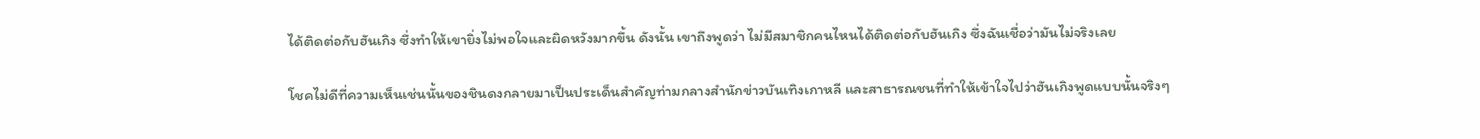ได้ติดต่อกับฮันเกิง ซึ่งทำให้เขายิ่งไม่พอใจและผิดหวังมากขึ้น ดังนั้น เขาถึงพูดว่า ไม่มีสมาชิกคนไหนได้ติดต่อกับฮันเกิง ซึ่งฉันเชื่อว่ามันไม่จริงเลย

โชคไม่ดีที่ความเห็นเช่นนั้นของชินดงกลายมาเป็นประเด็นสำคัญท่ามกลางสำนักข่าวบันเทิงเกาหลี และสาธารณชนที่ทำให้เข้าใจไปว่าฮันเกิงพูดแบบนั้นจริงๆ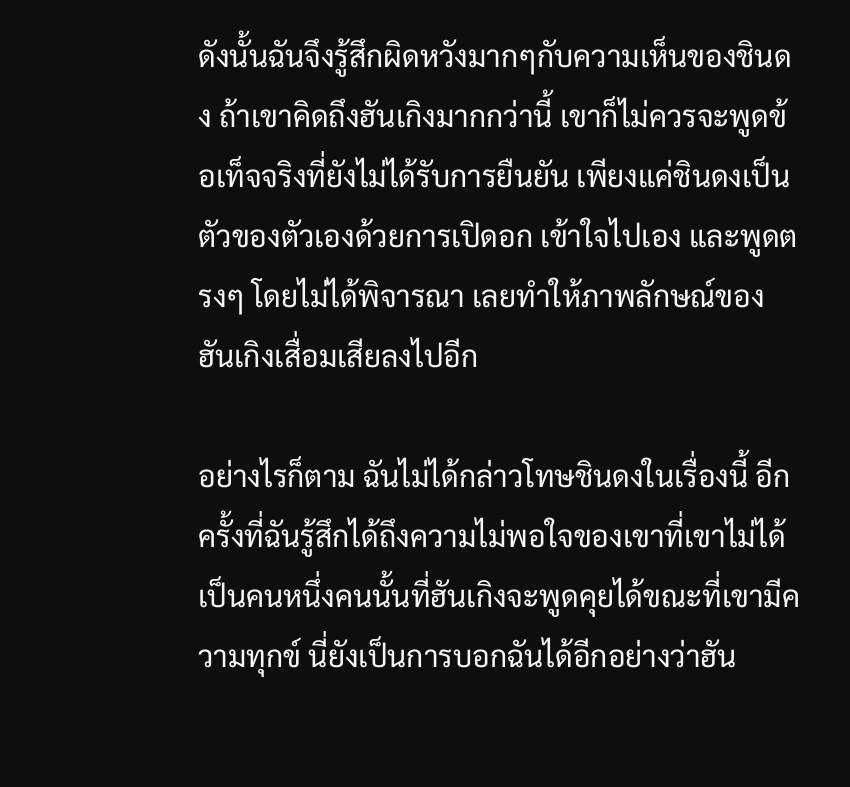ดังนั้นฉันจึงรู้สึกผิดหวังมากๆกับความเห็นของชินดง ถ้าเขาคิดถึงฮันเกิงมากกว่านี้ เขาก็ไม่ควรจะพูดข้อเท็จจริงที่ยังไม่ได้รับการยืนยัน เพียงแค่ชินดงเป็นตัวของตัวเองด้วยการเปิดอก เข้าใจไปเอง และพูดตรงๆ โดยไม่ได้พิจารณา เลยทำให้ภาพลักษณ์ของฮันเกิงเสื่อมเสียลงไปอีก

อย่างไรก็ตาม ฉันไม่ได้กล่าวโทษชินดงในเรื่องนี้ อีกครั้งที่ฉันรู้สึกได้ถึงความไม่พอใจของเขาที่เขาไม่ได้เป็นคนหนึ่งคนนั้นที่ฮันเกิงจะพูดคุยได้ขณะที่เขามีความทุกข์ นี่ยังเป็นการบอกฉันได้อีกอย่างว่าฮัน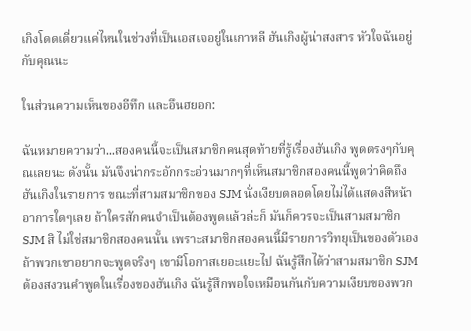เกิงโดดเดี่ยวแค่ไหนในช่วงที่เป็นเอสเจอยู่ในเกาหลี ฮันเกิงผู้น่าสงสาร หัวใจฉันอยู่กับคุณนะ

ในส่วนความเห็นของอีทึก และอึนฮยอก:

ฉันหมายความว่า...สองคนนี้จะเป็นสมาชิกคนสุดท้ายที่รู้เรื่องฮันเกิง พูดตรงๆกับคุณเลยนะ ดังนั้น มันจึงน่ากระอักกระอ่วนมากๆที่เห็นสมาชิกสองคนนี้พูดว่าคิดถึงฮันเกิงในรายการ ขณะที่สามสมาชิกของ SJM นั่งเงียบตลอดโดยไม่ได้แสดงสีหน้าอาการใดๆเลย ถ้าใครสักคนจำเป็นต้องพูดแล้วล่ะก็ มันก็ควรจะเป็นสามสมาชิก SJM สิ ไม่ใช่สมาชิกสองคนนั้น เพราะสมาชิกสองคนนี้มีรายการวิทยุเป็นของตัวเอง ถ้าพวกเขาอยากจะพูดจริงๆ เขามีโอกาสเยอะแยะไป ฉันรู้สึกได้ว่าสามสมาชิก SJM ต้องสงวนคำพูดในเรื่องของฮันเกิง ฉันรู้สึกพอใจเหมือนกันกับความเงียบของพวก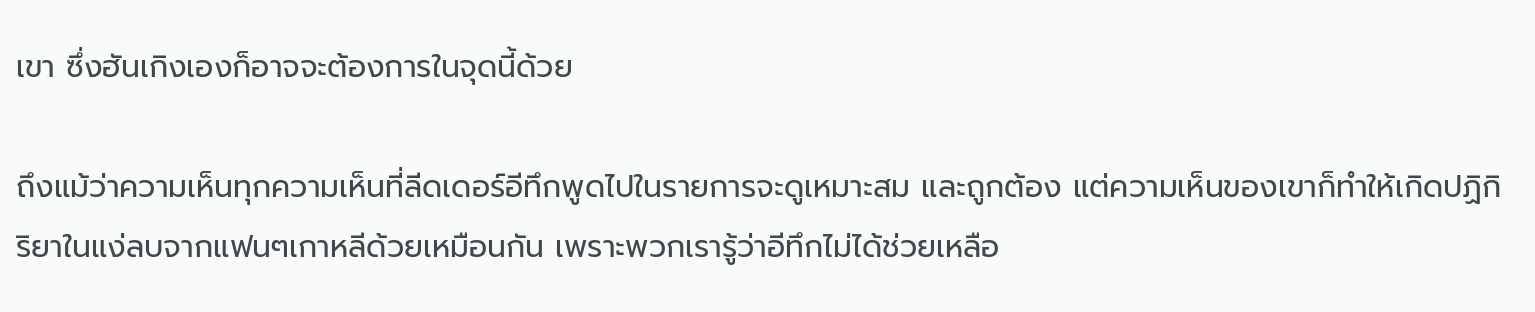เขา ซึ่งฮันเกิงเองก็อาจจะต้องการในจุดนี้ด้วย

ถึงแม้ว่าความเห็นทุกความเห็นที่ลีดเดอร์อีทึกพูดไปในรายการจะดูเหมาะสม และถูกต้อง แต่ความเห็นของเขาก็ทำให้เกิดปฏิกิริยาในแง่ลบจากแฟนๆเกาหลีด้วยเหมือนกัน เพราะพวกเรารู้ว่าอีทึกไม่ได้ช่วยเหลือ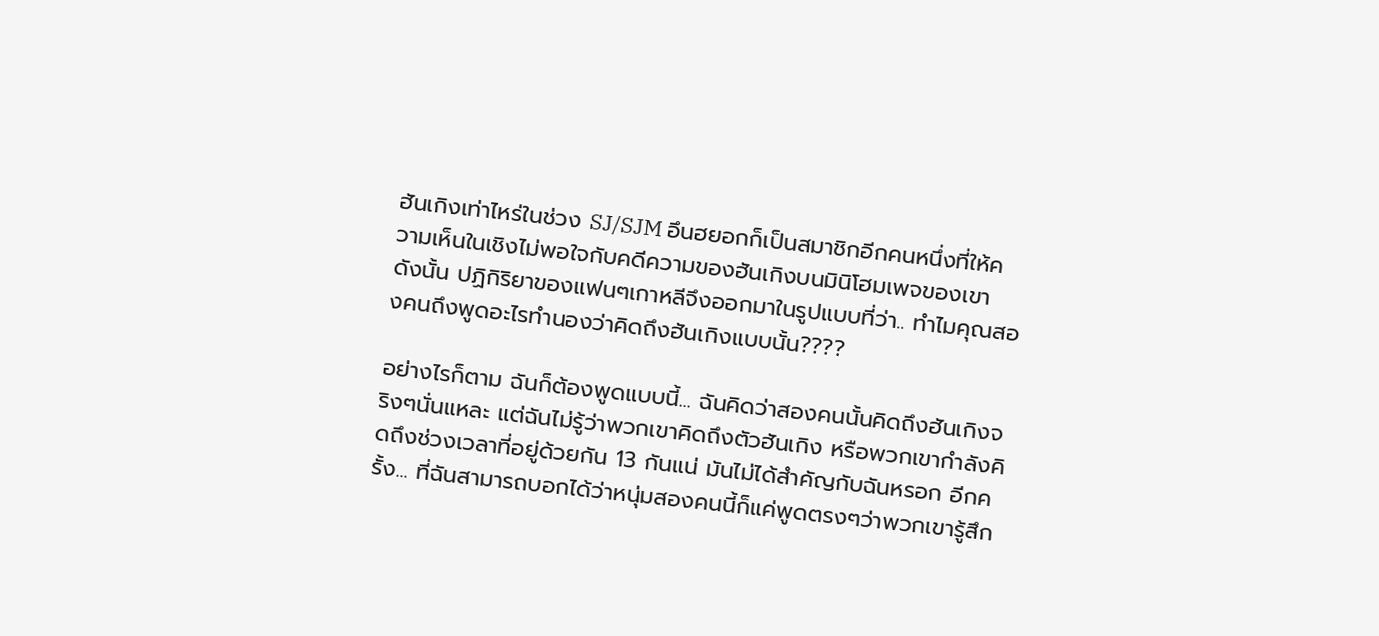ฮันเกิงเท่าไหร่ในช่วง SJ/SJM อึนฮยอกก็เป็นสมาชิกอีกคนหนึ่งที่ให้ความเห็นในเชิงไม่พอใจกับคดีความของฮันเกิงบนมินิโฮมเพจของเขา ดังนั้น ปฏิกิริยาของแฟนๆเกาหลีจึงออกมาในรูปแบบที่ว่า.. ทำไมคุณสองคนถึงพูดอะไรทำนองว่าคิดถึงฮันเกิงแบบนั้น????

อย่างไรก็ตาม ฉันก็ต้องพูดแบบนี้... ฉันคิดว่าสองคนนั้นคิดถึงฮันเกิงจริงๆนั่นแหละ แต่ฉันไม่รู้ว่าพวกเขาคิดถึงตัวฮันเกิง หรือพวกเขากำลังคิดถึงช่วงเวลาที่อยู่ด้วยกัน 13 กันแน่ มันไม่ได้สำคัญกับฉันหรอก อีกครั้ง... ที่ฉันสามารถบอกได้ว่าหนุ่มสองคนนี้ก็แค่พูดตรงๆว่าพวกเขารู้สึก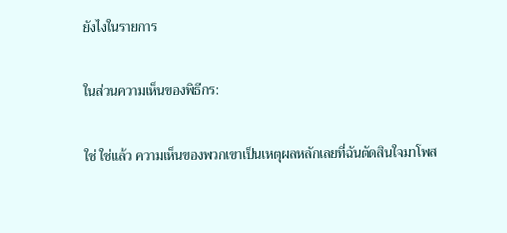ยังไงในรายการ

ในส่วนความเห็นของพิธีกร:

ใช่ ใช่แล้ว ความเห็นของพวกเขาเป็นเหตุผลหลักเลยที่ฉันตัดสินใจมาโพส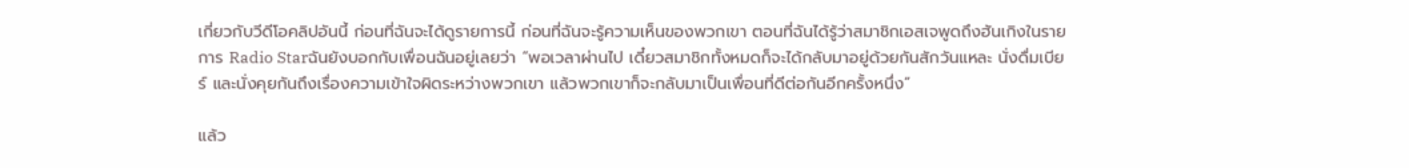เกี่ยวกับวีดีโอคลิปอันนี้ ก่อนที่ฉันจะได้ดูรายการนี้ ก่อนที่ฉันจะรู้ความเห็นของพวกเขา ตอนที่ฉันได้รู้ว่าสมาชิกเอสเจพูดถึงฮันเกิงในรายการ Radio Starฉันยังบอกกับเพื่อนฉันอยู่เลยว่า “พอเวลาผ่านไป เดี๋ยวสมาชิกทั้งหมดก็จะได้กลับมาอยู่ด้วยกันสักวันแหละ นั่งดื่มเบียร์ และนั่งคุยกันถึงเรื่องความเข้าใจผิดระหว่างพวกเขา แล้วพวกเขาก็จะกลับมาเป็นเพื่อนที่ดีต่อกันอีกครั้งหนึ่ง”

แล้ว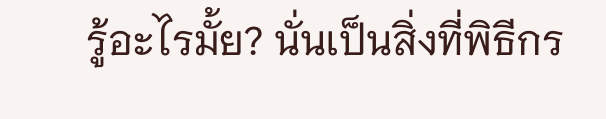รู้อะไรมั้ย? นั่นเป็นสิ่งที่พิธีกร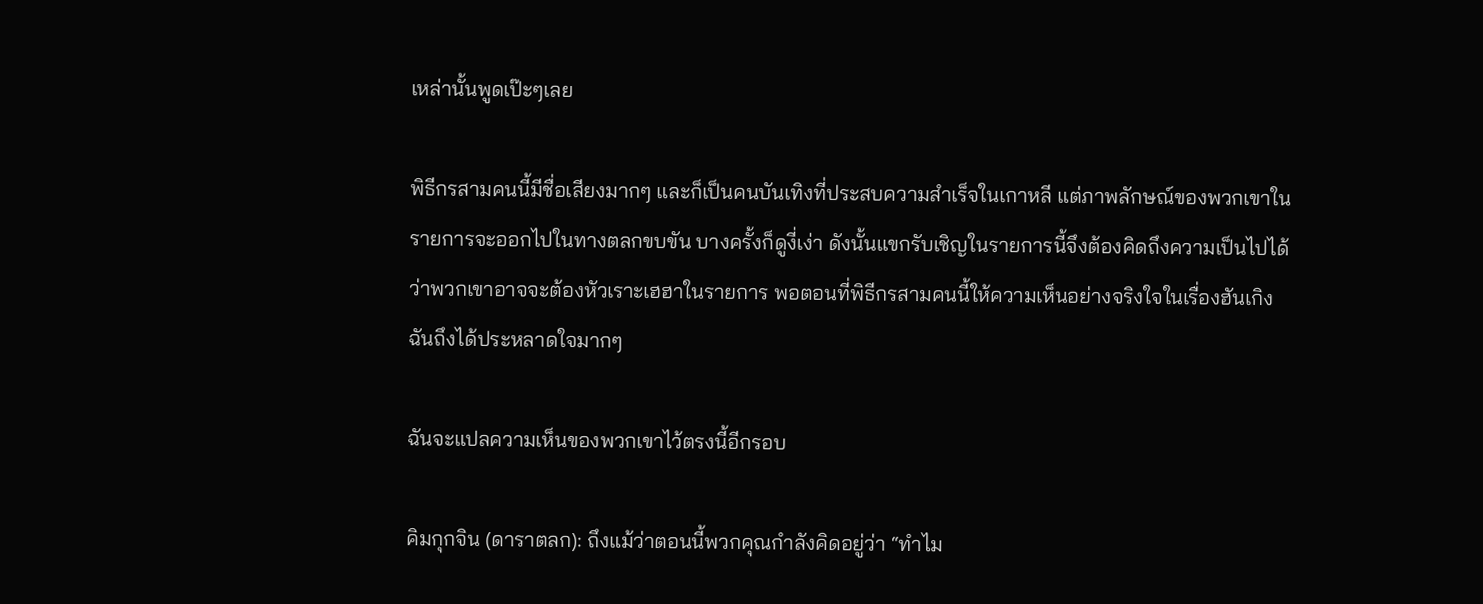เหล่านั้นพูดเป๊ะๆเลย

พิธีกรสามคนนี้มีชื่อเสียงมากๆ และก็เป็นคนบันเทิงที่ประสบความสำเร็จในเกาหลี แต่ภาพลักษณ์ของพวกเขาในรายการจะออกไปในทางตลกขบขัน บางครั้งก็ดูงี่เง่า ดังนั้นแขกรับเชิญในรายการนี้จึงต้องคิดถึงความเป็นไปได้ว่าพวกเขาอาจจะต้องหัวเราะเฮฮาในรายการ พอตอนที่พิธีกรสามคนนี้ให้ความเห็นอย่างจริงใจในเรื่องฮันเกิง ฉันถึงได้ประหลาดใจมากๆ

ฉันจะแปลความเห็นของพวกเขาไว้ตรงนี้อีกรอบ

คิมกุกจิน (ดาราตลก): ถึงแม้ว่าตอนนี้พวกคุณกำลังคิดอยู่ว่า “ทำไม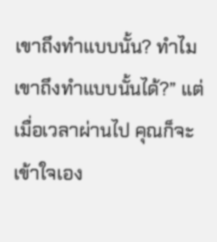เขาถึงทำแบบนั้น? ทำไมเขาถึงทำแบบนั้นได้?” แต่เมื่อเวลาผ่านไป คุณก็จะเข้าใจเอง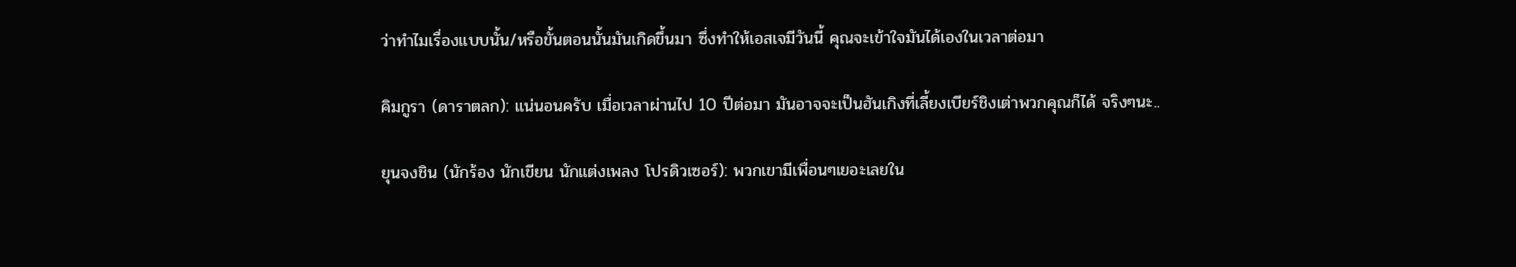ว่าทำไมเรื่องแบบนั้น/หรือขั้นตอนนั้นมันเกิดขึ้นมา ซึ่งทำให้เอสเจมีวันนี้ คุณจะเข้าใจมันได้เองในเวลาต่อมา

คิมกูรา (ดาราตลก): แน่นอนครับ เมื่อเวลาผ่านไป 10 ปีต่อมา มันอาจจะเป็นฮันเกิงที่เลี้ยงเบียร์ชิงเต่าพวกคุณก็ได้ จริงๆนะ..

ยุนจงชิน (นักร้อง นักเขียน นักแต่งเพลง โปรดิวเซอร์): พวกเขามีเพื่อนๆเยอะเลยใน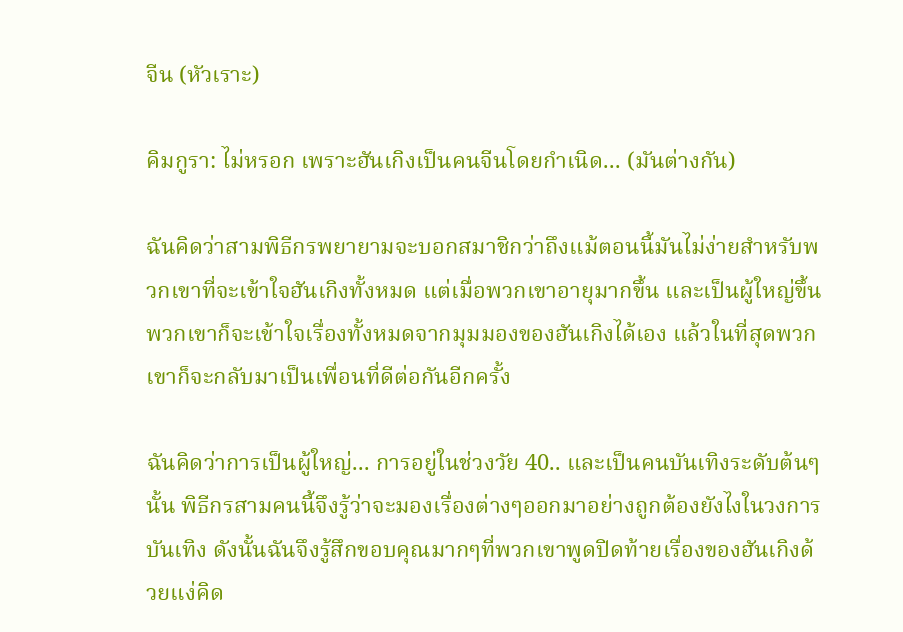จีน (หัวเราะ)

คิมกูรา: ไม่หรอก เพราะฮันเกิงเป็นคนจีนโดยกำเนิด... (มันต่างกัน)

ฉันคิดว่าสามพิธีกรพยายามจะบอกสมาชิกว่าถึงแม้ตอนนี้มันไม่ง่ายสำหรับพวกเขาที่จะเข้าใจฮันเกิงทั้งหมด แต่เมื่อพวกเขาอายุมากขึ้น และเป็นผู้ใหญ่ขึ้น พวกเขาก็จะเข้าใจเรื่องทั้งหมดจากมุมมองของฮันเกิงได้เอง แล้วในที่สุดพวกเขาก็จะกลับมาเป็นเพื่อนที่ดีต่อกันอีกครั้ง

ฉันคิดว่าการเป็นผู้ใหญ่... การอยู่ในช่วงวัย 40.. และเป็นคนบันเทิงระดับต้นๆนั้น พิธีกรสามคนนี้จึงรู้ว่าจะมองเรื่องต่างๆออกมาอย่างถูกต้องยังไงในวงการบันเทิง ดังนั้นฉันจึงรู้สึกขอบคุณมากๆที่พวกเขาพูดปิดท้ายเรื่องของฮันเกิงด้วยแง่คิด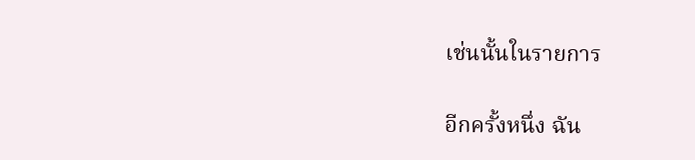เช่นนั้นในรายการ

อีกครั้งหนึ่ง ฉัน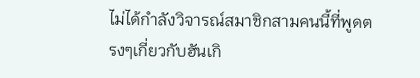ไม่ได้กำลังวิจารณ์สมาชิกสามคนนี้ที่พูดตรงๆเกี่ยวกับฮันเกิ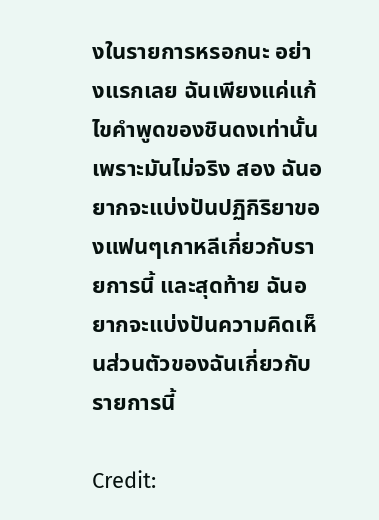งในรายการหรอกนะ อย่างแรกเลย ฉันเพียงแค่แก้ไขคำพูดของชินดงเท่านั้น เพราะมันไม่จริง สอง ฉันอยากจะแบ่งปันปฏิกิริยาของแฟนๆเกาหลีเกี่ยวกับรายการนี้ และสุดท้าย ฉันอยากจะแบ่งปันความคิดเห็นส่วนตัวของฉันเกี่ยวกับรายการนี้

Credit: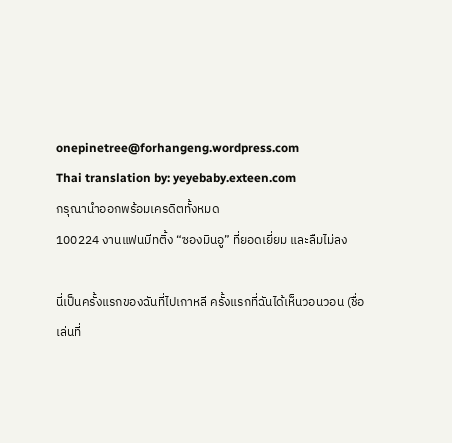onepinetree@forhangeng.wordpress.com
Thai translation by: yeyebaby.exteen.com
กรุณานำออกพร้อมเครดิตทั้งหมด
100224 งานแฟนมีทติ้ง “ซองมินอู” ที่ยอดเยี่ยม และลืมไม่ลง

นี่เป็นครั้งแรกของฉันที่ไปเกาหลี ครั้งแรกที่ฉันได้เห็นวอนวอน (ชื่อเล่นที่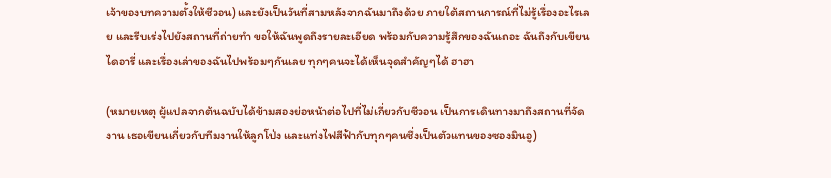เจ้าของบทความตั้งให้ซีวอน) และยังเป็นวันที่สามหลังจากฉันมาถึงด้วย ภายใต้สถานการณ์ที่ไม่รู้เรื่องอะไรเลย และรีบเร่งไปยังสถานที่ถ่ายทำ ขอให้ฉันพูดถึงรายละเอียด พร้อมกับความรู้สึกของฉันเถอะ ฉันถึงกับเขียนไดอารี่ และเรื่องเล่าของฉันไปพร้อมๆกันเลย ทุกๆคนจะได้เห็นจุดสำคัญๆได้ ฮาฮา

(หมายเหตุ ผู้แปลจากต้นฉบับได้ข้ามสองย่อหน้าต่อไปที่ไม่เกี่ยวกับซีวอน เป็นการเดินทางมาถึงสถานที่จัดงาน เธอเขียนเกี่ยวกับทีมงานให้ลูกโป่ง และแท่งไฟสีฟ้ากับทุกๆคนซึ่งเป็นตัวแทนของซองมินอู)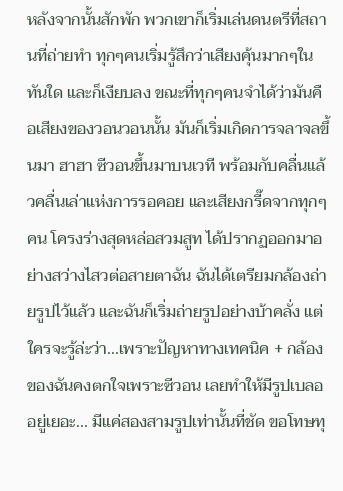หลังจากนั้นสักพัก พวกเขาก็เริ่มเล่นดนตรีที่สถานที่ถ่ายทำ ทุกๆคนเริ่มรู้สึกว่าเสียงคุ้นมากๆในทันใด และก็เงียบลง ขณะที่ทุกๆคนจำได้ว่ามันคือเสียงของวอนวอนนั้น มันก็เริ่มเกิดการจลาจลขึ้นมา ฮาฮา ซีวอนขึ้นมาบนเวที พร้อมกับคลื่นแล้วคลื่นเล่าแห่งการรอคอย และเสียงกรี๊ดจากทุกๆคน โครงร่างสุดหล่อสวมสูท ได้ปรากฏออกมาอย่างสว่างไสวต่อสายตาฉัน ฉันได้เตรียมกล้องถ่ายรูปไว้แล้ว และฉันก็เริ่มถ่ายรูปอย่างบ้าคลั่ง แต่ใครจะรู้ล่ะว่า...เพราะปัญหาทางเทคนิค + กล้องของฉันคงตกใจเพราะซีวอน เลยทำให้มีรูปเบลออยู่เยอะ... มีแค่สองสามรูปเท่านั้นที่ชัด ขอโทษทุ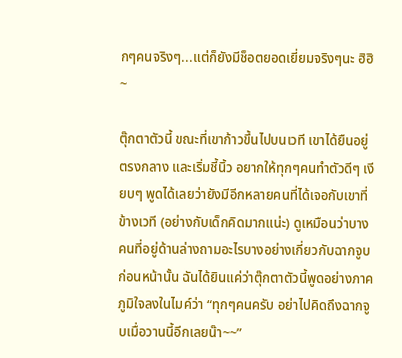กๆคนจริงๆ...แต่ก็ยังมีช็อตยอดเยี่ยมจริงๆนะ ฮิฮิ~

ตุ๊กตาตัวนี้ ขณะที่เขาก้าวขึ้นไปบนเวที เขาได้ยืนอยู่ตรงกลาง และเริ่มชี้นิ้ว อยากให้ทุกๆคนทำตัวดีๆ เงียบๆ พูดได้เลยว่ายังมีอีกหลายคนที่ได้เจอกับเขาที่ข้างเวที (อย่างกับเด็กคิดมากแน่ะ) ดูเหมือนว่าบางคนที่อยู่ด้านล่างถามอะไรบางอย่างเกี่ยวกับฉากจูบก่อนหน้านั้น ฉันได้ยินแค่ว่าตุ๊กตาตัวนี้พูดอย่างภาคภูมิใจลงในไมค์ว่า “ทุกๆคนครับ อย่าไปคิดถึงฉากจูบเมื่อวานนี้อีกเลยน๊า~~”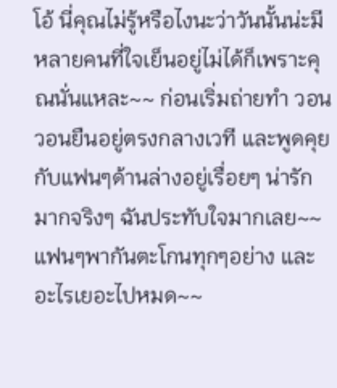โอ้ นี่คุณไม่รู้หรือไงนะว่าวันนั้นน่ะมีหลายคนที่ใจเย็นอยู่ไม่ได้ก็เพราะคุณนั่นแหละ~~ ก่อนเริ่มถ่ายทำ วอนวอนยืนอยู่ตรงกลางเวที และพูดคุยกับแฟนๆด้านล่างอยู่เรื่อยๆ น่ารักมากจริงๆ ฉันประทับใจมากเลย~~ แฟนๆพากันตะโกนทุกๆอย่าง และอะไรเยอะไปหมด~~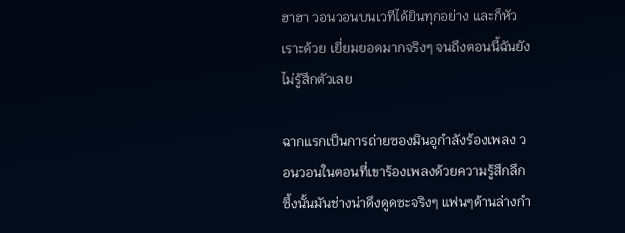ฮาฮา วอนวอนบนเวทีได้ยินทุกอย่าง และก็หัวเราะด้วย เยี่ยมยอดมากจริงๆ จนถึงตอนนี้ฉันยังไม่รู้สึกตัวเลย

ฉากแรกเป็นการถ่ายซองมินอูกำลังร้องเพลง วอนวอนในตอนที่เขาร้องเพลงด้วยความรู้สึกลึกซึ้งนั้นมันช่างน่าดึงดูดซะจริงๆ แฟนๆด้านล่างกำ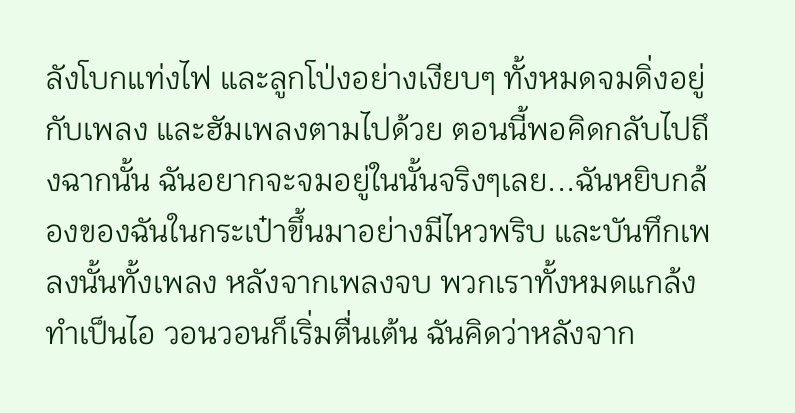ลังโบกแท่งไฟ และลูกโป่งอย่างเงียบๆ ทั้งหมดจมดิ่งอยู่กับเพลง และฮัมเพลงตามไปด้วย ตอนนี้พอคิดกลับไปถึงฉากนั้น ฉันอยากจะจมอยู่ในนั้นจริงๆเลย...ฉันหยิบกล้องของฉันในกระเป๋าขึ้นมาอย่างมีไหวพริบ และบันทึกเพลงนั้นทั้งเพลง หลังจากเพลงจบ พวกเราทั้งหมดแกล้งทำเป็นไอ วอนวอนก็เริ่มตื่นเต้น ฉันคิดว่าหลังจาก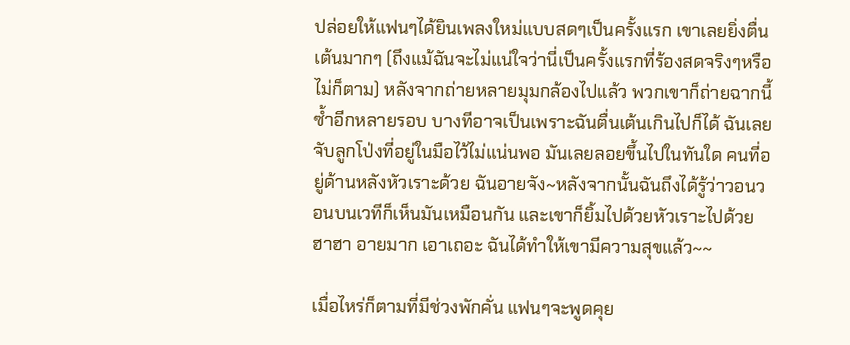ปล่อยให้แฟนๆได้ยินเพลงใหม่แบบสดๆเป็นครั้งแรก เขาเลยยิ่งตื่นเต้นมากๆ (ถึงแม้ฉันจะไม่แน่ใจว่านี่เป็นครั้งแรกที่ร้องสดจริงๆหรือไม่ก็ตาม) หลังจากถ่ายหลายมุมกล้องไปแล้ว พวกเขาก็ถ่ายฉากนี้ซ้ำอีกหลายรอบ บางทีอาจเป็นเพราะฉันตื่นเต้นเกินไปก็ได้ ฉันเลยจับลูกโป่งที่อยู่ในมือไว้ไม่แน่นพอ มันเลยลอยขึ้นไปในทันใด คนที่อยู่ด้านหลังหัวเราะด้วย ฉันอายจัง~หลังจากนั้นฉันถึงได้รู้ว่าวอนวอนบนเวทีก็เห็นมันเหมือนกัน และเขาก็ยิ้มไปด้วยหัวเราะไปด้วย ฮาฮา อายมาก เอาเถอะ ฉันได้ทำให้เขามีความสุขแล้ว~~

เมื่อไหร่ก็ตามที่มีช่วงพักคั่น แฟนๆจะพูดคุย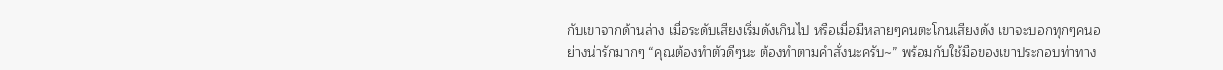กับเขาจากด้านล่าง เมื่อระดับเสียงเริ่มดังเกินไป หรือเมื่อมีหลายๆคนตะโกนเสียงดัง เขาจะบอกทุกๆคนอย่างน่ารักมากๆ “คุณต้องทำตัวดีๆนะ ต้องทำตามคำสั่งนะครับ~” พร้อมกับใช้มือของเขาประกอบท่าทาง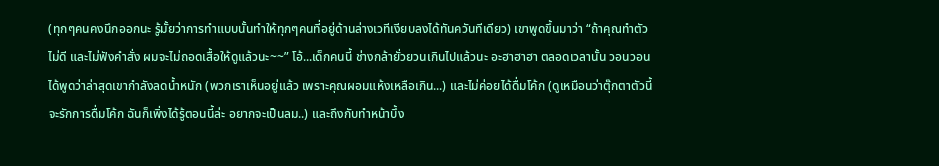(ทุกๆคนคงนึกออกนะ รู้มั้ยว่าการทำแบบนั้นทำให้ทุกๆคนที่อยู่ด้านล่างเวทีเงียบลงได้ทันควันทีเดียว) เขาพูดขึ้นมาว่า “ถ้าคุณทำตัวไม่ดี และไม่ฟังคำสั่ง ผมจะไม่ถอดเสื้อให้ดูแล้วนะ~~” โอ้...เด็กคนนี้ ช่างกล้ายั่วยวนเกินไปแล้วนะ อะฮาฮาฮา ตลอดเวลานั้น วอนวอนได้พูดว่าล่าสุดเขากำลังลดน้ำหนัก (พวกเราเห็นอยู่แล้ว เพราะคุณผอมแห้งเหลือเกิน...) และไม่ค่อยได้ดื่มโค้ก (ดูเหมือนว่าตุ๊กตาตัวนี้จะรักการดื่มโค้ก ฉันก็เพิ่งได้รู้ตอนนี้ล่ะ อยากจะเป็นลม..) และถึงกับทำหน้าบึ้ง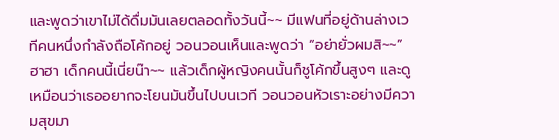และพูดว่าเขาไม่ได้ดื่มมันเลยตลอดทั้งวันนี้~~ มีแฟนที่อยู่ด้านล่างเวทีคนหนึ่งกำลังถือโค้กอยู่ วอนวอนเห็นและพูดว่า “อย่ายั่วผมสิ~~” ฮาฮา เด็กคนนี้เนี่ยน๊า~~ แล้วเด็กผู้หญิงคนนั้นก็ชูโค้กขึ้นสูงๆ และดูเหมือนว่าเธออยากจะโยนมันขึ้นไปบนเวที วอนวอนหัวเราะอย่างมีความสุขมา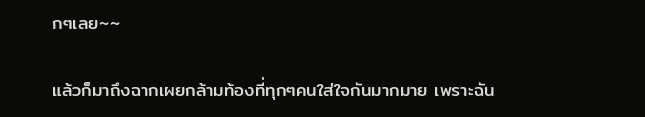กๆเลย~~

แล้วก็มาถึงฉากเผยกล้ามท้องที่ทุกๆคนใส่ใจกันมากมาย เพราะฉัน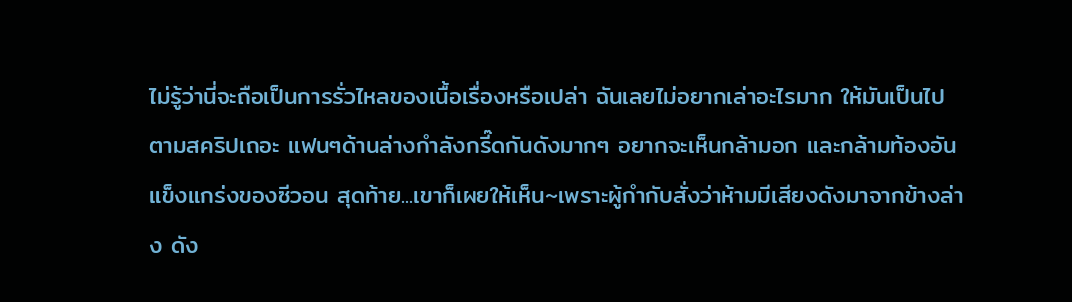ไม่รู้ว่านี่จะถือเป็นการรั่วไหลของเนื้อเรื่องหรือเปล่า ฉันเลยไม่อยากเล่าอะไรมาก ให้มันเป็นไปตามสคริปเถอะ แฟนๆด้านล่างกำลังกรี๊ดกันดังมากๆ อยากจะเห็นกล้ามอก และกล้ามท้องอันแข็งแกร่งของซีวอน สุดท้าย...เขาก็เผยให้เห็น~เพราะผู้กำกับสั่งว่าห้ามมีเสียงดังมาจากข้างล่าง ดัง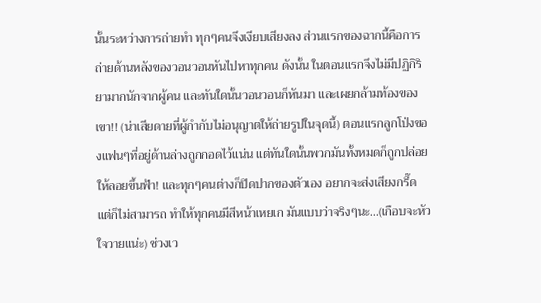นั้นระหว่างการถ่ายทำ ทุกๆคนจึงเงียบเสียงลง ส่วนแรกของฉากนี้คือการถ่ายด้านหลังของวอนวอนหันไปหาทุกคน ดังนั้น ในตอนแรกจึงไม่มีปฏิกิริยามากนักจากผู้คน และทันใดนั้นวอนวอนก็หันมา และเผยกล้ามท้องของเขา!! (น่าเสียดายที่ผู้กำกับไม่อนุญาตให้ถ่ายรูปในจุดนี้) ตอนแรกลูกโป่งของแฟนๆที่อยู่ด้านล่างถูกกอดไว้แน่น แต่ทันใดนั้นพวกมันทั้งหมดก็ถูกปล่อยให้ลอยขึ้นฟ้า! และทุกๆคนต่างก็ปิดปากของตัวเอง อยากจะส่งเสียงกรี๊ด แต่ก็ไม่สามารถ ทำให้ทุกคนมีสีหน้าเหยเก มันแบบว่าจริงๆนะ...(เกือบจะหัวใจวายแน่ะ) ช่วงเว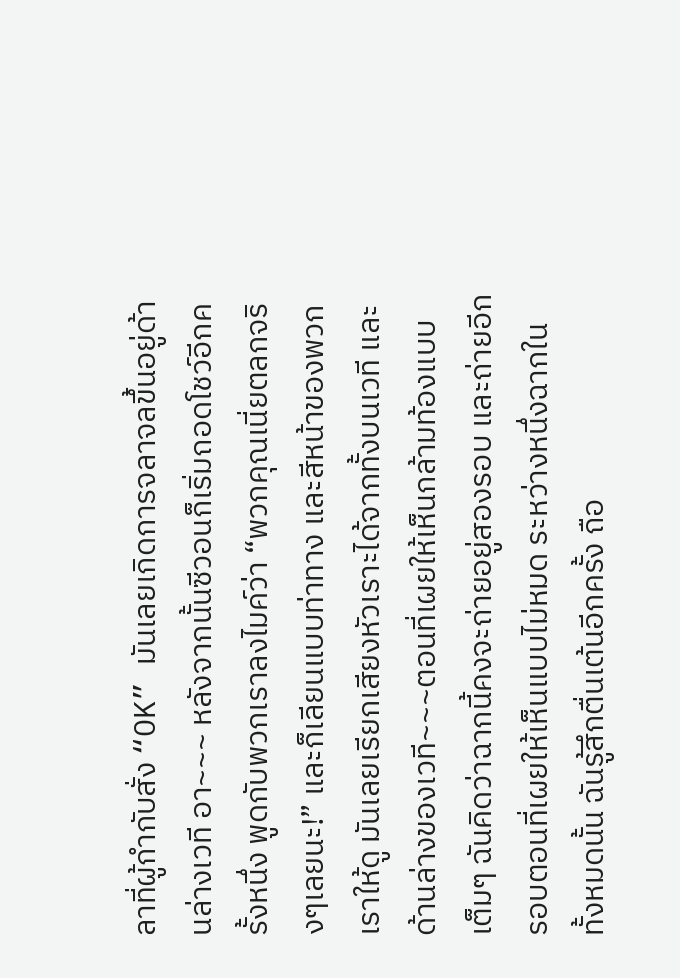ลาที่ผู้กำกับสั่ง “OK” มันเลยเกิดการจลาจลขึ้นอยู่ด้านล่างเวที อา~~~ หลังจากนั้นซีวอนก็เริ่มถอดโชว์อีกครั้งหนึ่ง พูดกับพวกเราลงไมค์ว่า “พวกคุณเนี่ยตลกจริงๆเลยนะ!” และก็เลียนแบบท่าทาง และสีหน้าของพวกเราให้ดู มันเลยเรียกเสียงหัวเราะได้จากทั้งบนเวที และด้านล่างของเวที~~~ตอนที่เผยให้เห็นกล้ามท้องแบบเต็มๆ ฉันคิดว่าฉากนี้คงจะถ่ายอยู่สองรอบ และถ่ายอีกรอบตอนที่เผยให้เห็นแบบไม่หมด ระหว่างหนึ่งฉากในทั้งหมดนั้น ฉันรู้สึกตื่นเต้นอีกครั้ง ถือ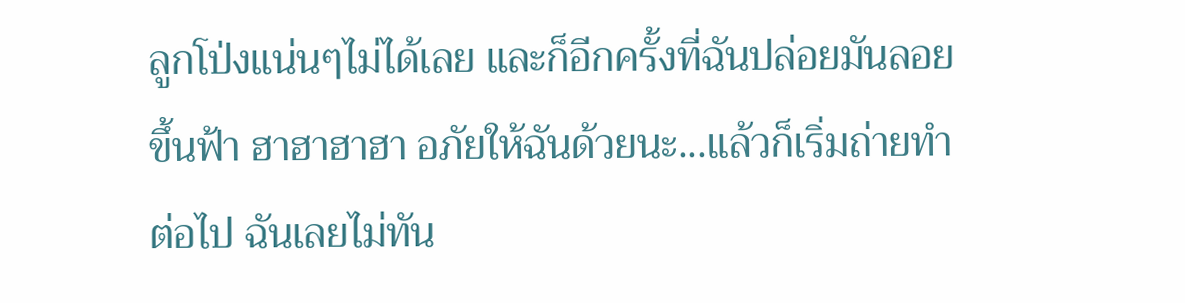ลูกโป่งแน่นๆไม่ได้เลย และก็อีกครั้งที่ฉันปล่อยมันลอยขึ้นฟ้า ฮาฮาฮาฮา อภัยให้ฉันด้วยนะ...แล้วก็เริ่มถ่ายทำต่อไป ฉันเลยไม่ทัน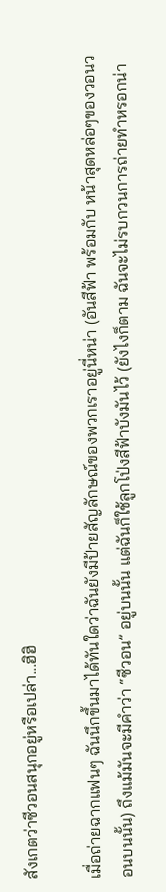สังเกตว่าซีวอนสนุกอยู่หรือเปล่า...ฮิฮิ

เมื่อถ่ายฉากแฟนๆ ฉันนึกขึ้นมาได้ทันใดว่าฉันยังมีป้ายสัญลักษณ์ของพวกเราอยู่นี่หน่า (อันสีฟ้า พร้อมกับ หน้าสุดหล่อๆของวอนวอนบนนั้น) ถึงแม้มันจะมีคำว่า “ซีวอน” อยู่บนนั้น แต่ฉันก็ใช้ลูกโป่งสีฟ้าบังมันไว้ (ยังไงก็ตาม ฉันจะไม่รบกวนการถ่ายทำหรอกน่า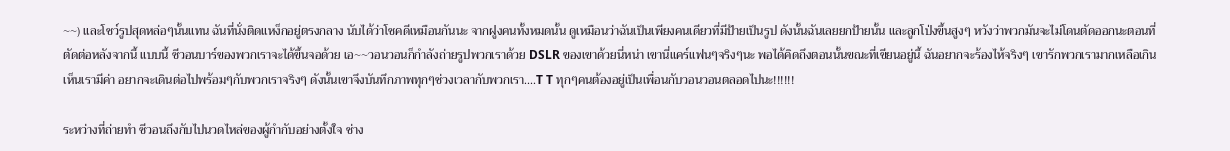~~) และโชว์รูปสุดหล่อๆนั้นแทน ฉันที่นั่งติดแหง็กอยู่ตรงกลาง นับได้ว่าโชคดีเหมือนกันนะ จากฝูงคนทั้งหมดนั้น ดูเหมือนว่าฉันเป็นเพียงคนเดียวที่มีป้ายเป็นรูป ดังนั้นฉันเลยยกป้ายนั้น และลูกโป่งขึ้นสูงๆ หวังว่าพวกมันจะไม่โดนตัดออกนะตอนที่ตัดต่อหลังจากนี้ แบบนี้ ซีวอนบาร์ของพวกเราจะได้ขึ้นจอด้วย เอ~~วอนวอนก็กำลังถ่ายรูปพวกเราด้วย DSLR ของเขาด้วยนี่หน่า เขานี่แคร์แฟนๆจริงๆนะ พอได้คิดถึงตอนนั้นขณะที่เขียนอยู่นี้ ฉันอยากจะร้องไห้จริงๆ เขารักพวกเรามากเหลือเกิน เห็นเรามีค่า อยากจะเดินต่อไปพร้อมๆกับพวกเราจริงๆ ดังนั้นเขาจึงบันทึกภาพทุกๆช่วงเวลากับพวกเรา....T T ทุกๆคนต้องอยู่เป็นเพื่อนกับวอนวอนตลอดไปนะ!!!!!!

ระหว่างที่ถ่ายทำ ซีวอนถึงกับไปนวดไหล่ของผู้กำกับอย่างตั้งใจ ช่าง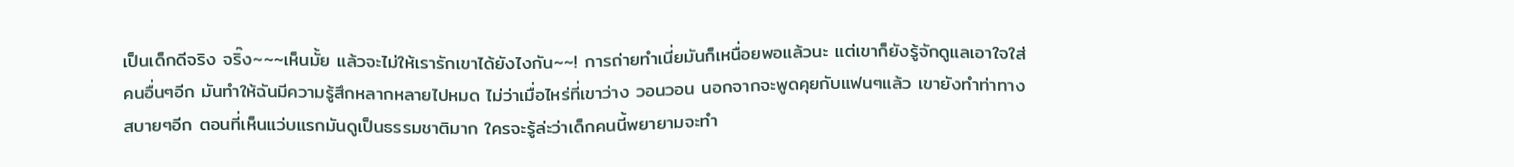เป็นเด็กดีจริง จริ๊ง~~~เห็นมั้ย แล้วจะไม่ให้เรารักเขาได้ยังไงกัน~~! การถ่ายทำเนี่ยมันก็เหนื่อยพอแล้วนะ แต่เขาก็ยังรู้จักดูแลเอาใจใส่คนอื่นๆอีก มันทำให้ฉันมีความรู้สึกหลากหลายไปหมด ไม่ว่าเมื่อไหร่ที่เขาว่าง วอนวอน นอกจากจะพูดคุยกับแฟนๆแล้ว เขายังทำท่าทางสบายๆอีก ตอนที่เห็นแว่บแรกมันดูเป็นธรรมชาติมาก ใครจะรู้ล่ะว่าเด็กคนนี้พยายามจะทำ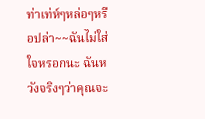ท่าเท่ห์ๆหล่อๆหรือปล่า~~ฉันไม่ใส่ใจหรอกนะ ฉันหวังจริงๆว่าคุณจะ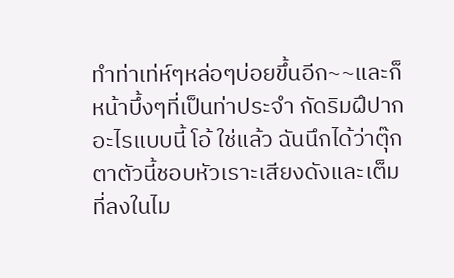ทำท่าเท่ห์ๆหล่อๆบ่อยขึ้นอีก~~และก็หน้าบึ้งๆที่เป็นท่าประจำ กัดริมฝึปาก อะไรแบบนี้ โอ้ ใช่แล้ว ฉันนึกได้ว่าตุ๊กตาตัวนี้ชอบหัวเราะเสียงดังและเต็มที่ลงในไม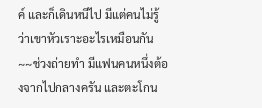ค์ และก็เดินหนีไป มีแต่คนไม่รู้ว่าเขาหัวเราะอะไรเหมือนกัน~~ช่วงถ่ายทำ มีแฟนคนหนึ่งต้องจากไปกลางครัน และตะโกน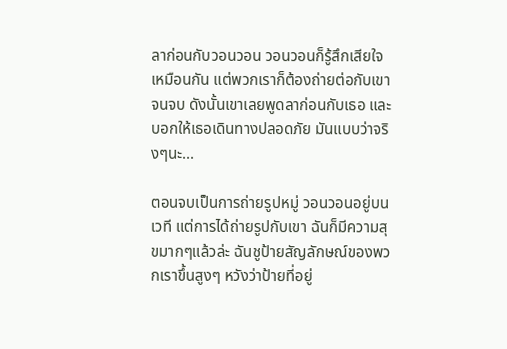ลาก่อนกับวอนวอน วอนวอนก็รู้สึกเสียใจเหมือนกัน แต่พวกเราก็ต้องถ่ายต่อกับเขาจนจบ ดังนั้นเขาเลยพูดลาก่อนกับเธอ และบอกให้เธอเดินทางปลอดภัย มันแบบว่าจริงๆนะ...

ตอนจบเป็นการถ่ายรูปหมู่ วอนวอนอยู่บนเวที แต่การได้ถ่ายรูปกับเขา ฉันก็มีความสุขมากๆแล้วล่ะ ฉันชูป้ายสัญลักษณ์ของพวกเราขึ้นสูงๆ หวังว่าป้ายที่อยู่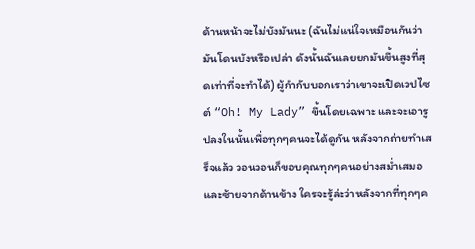ด้านหน้าจะไม่บังมันนะ (ฉันไม่แน่ใจเหมือนกันว่ามันโดนบังหรือเปล่า ดังนั้นฉันเลยยกมันขึ้นสูงที่สุดเท่าที่จะทำได้) ผู้กำกับบอกเราว่าเขาจะเปิดเวปไซต์ “Oh! My Lady” ขึ้นโดยเฉพาะ และจะเอารูปลงในนั้นเพื่อทุกๆคนจะได้ดูกัน หลังจากถ่ายทำเสร็จแล้ว วอนวอนก็ขอบคุณทุกๆคนอย่างสม่ำเสมอ และซ้ายจากด้านข้าง ใครจะรู้ล่ะว่าหลังจากที่ทุกๆค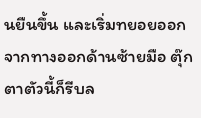นยืนขึ้น และเริ่มทยอยออกจากทางออกด้านซ้ายมือ ตุ๊กตาตัวนี้ก็รีบล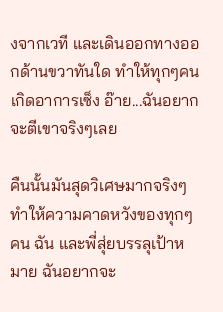งจากเวที และเดินออกทางออกด้านขวาทันใด ทำให้ทุกๆคนเกิดอาการเซ็ง อ๊าย...ฉันอยากจะตีเขาจริงๆเลย

คืนนั้นมันสุดวิเศษมากจริงๆ ทำให้ความคาดหวังของทุกๆคน ฉัน และพี่สุ่ยบรรลุเป้าหมาย ฉันอยากจะ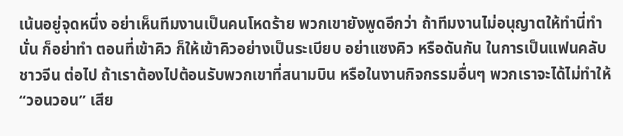เน้นอยู่จุดหนึ่ง อย่าเห็นทีมงานเป็นคนโหดร้าย พวกเขายังพูดอีกว่า ถ้าทีมงานไม่อนุญาตให้ทำนี่ทำนั่น ก็อย่าทำ ตอนที่เข้าคิว ก็ให้เข้าคิวอย่างเป็นระเบียบ อย่าแซงคิว หรือดันกัน ในการเป็นแฟนคลับชาวจีน ต่อไป ถ้าเราต้องไปต้อนรับพวกเขาที่สนามบิน หรือในงานกิจกรรมอื่นๆ พวกเราจะได้ไม่ทำให้ “วอนวอน” เสีย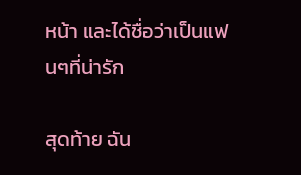หน้า และได้ชื่อว่าเป็นแฟนๆที่น่ารัก

สุดท้าย ฉัน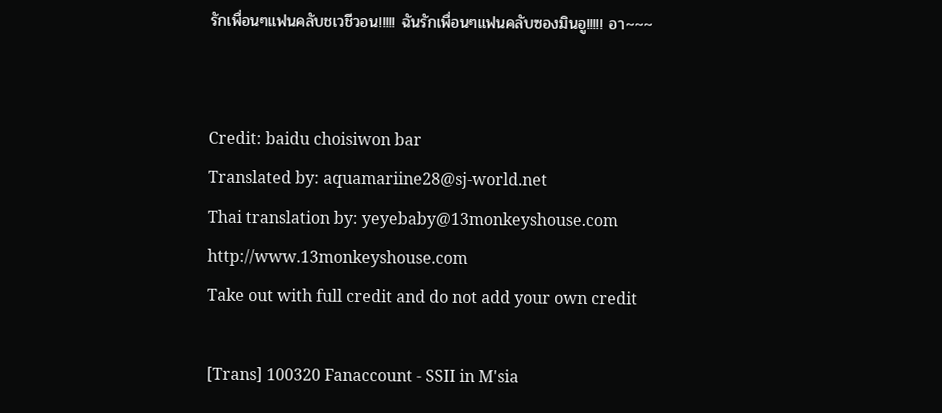รักเพื่อนๆแฟนคลับชเวชีวอน!!!!! ฉันรักเพื่อนๆแฟนคลับซองมินอู!!!!! อา~~~


Credit: baidu choisiwon bar
Translated by: aquamariine28@sj-world.net
Thai translation by: yeyebaby@13monkeyshouse.com
http://www.13monkeyshouse.com
Take out with full credit and do not add your own credit

[Trans] 100320 Fanaccount - SSII in M'sia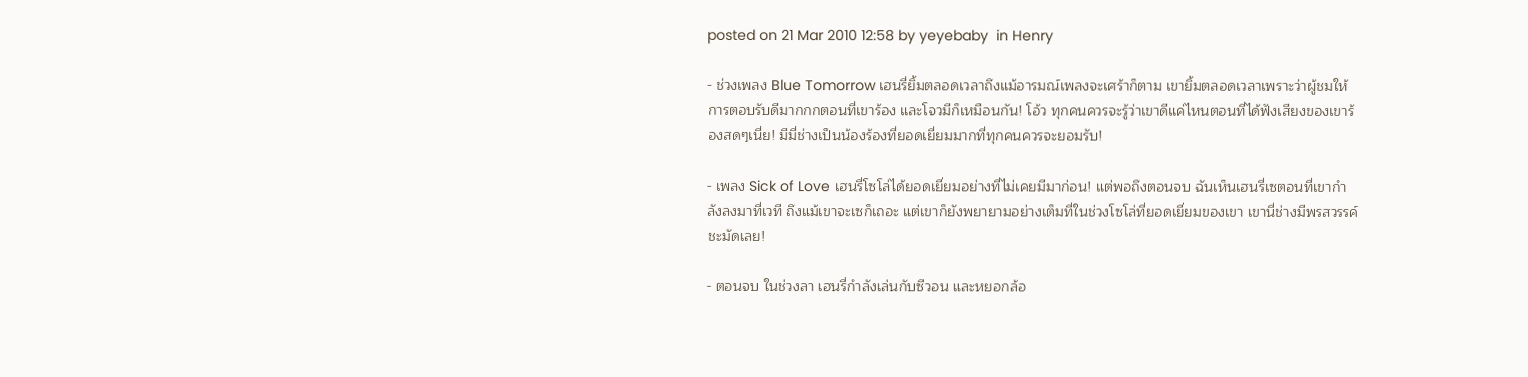posted on 21 Mar 2010 12:58 by yeyebaby  in Henry

- ช่วงเพลง Blue Tomorrow เฮนรี่ยิ้มตลอดเวลาถึงแม้อารมณ์เพลงจะเศร้าก็ตาม เขายิ้มตลอดเวลาเพราะว่าผู้ชมให้การตอบรับดีมากกกตอนที่เขาร้อง และโจวมีก็เหมือนกัน! โอ้ว ทุกคนควรจะรู้ว่าเขาดีแค่ไหนตอนที่ได้ฟังเสียงของเขาร้องสดๆเนี่ย! มีมี่ช่างเป็นน้องร้องที่ยอดเยี่ยมมากที่ทุกคนควรจะยอมรับ!

- เพลง Sick of Love เฮนรี่โซโล่ได้ยอดเยี่ยมอย่างที่ไม่เคยมีมาก่อน! แต่พอถึงตอนจบ ฉันเห็นเฮนรี่เซตอนที่เขากำลังลงมาที่เวที ถึงแม้เขาจะเซก็เถอะ แต่เขาก็ยังพยายามอย่างเต็มที่ในช่วงโซโล่ที่ยอดเยี่ยมของเขา เขานี่ช่างมีพรสวรรค์ชะมัดเลย!

- ตอนจบ ในช่วงลา เฮนรี่กำลังเล่นกับซีวอน และหยอกล้อ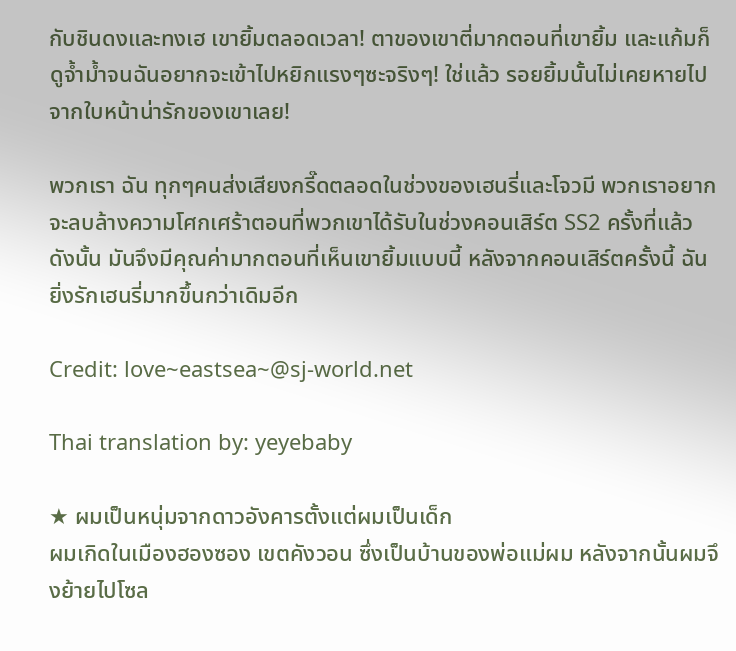กับชินดงและทงเฮ เขายิ้มตลอดเวลา! ตาของเขาตี่มากตอนที่เขายิ้ม และแก้มก็ดูจ้ำม้ำจนฉันอยากจะเข้าไปหยิกแรงๆซะจริงๆ! ใช่แล้ว รอยยิ้มนั้นไม่เคยหายไปจากใบหน้าน่ารักของเขาเลย!

พวกเรา ฉัน ทุกๆคนส่งเสียงกรี๊ดตลอดในช่วงของเฮนรี่และโจวมี พวกเราอยากจะลบล้างความโศกเศร้าตอนที่พวกเขาได้รับในช่วงคอนเสิร์ต SS2 ครั้งที่แล้ว ดังนั้น มันจึงมีคุณค่ามากตอนที่เห็นเขายิ้มแบบนี้ หลังจากคอนเสิร์ตครั้งนี้ ฉันยิ่งรักเฮนรี่มากขึ้นกว่าเดิมอีก

Credit: love~eastsea~@sj-world.net

Thai translation by: yeyebaby

★ ผมเป็นหนุ่มจากดาวอังคารตั้งแต่ผมเป็นเด็ก
ผมเกิดในเมืองฮองซอง เขตคังวอน ซึ่งเป็นบ้านของพ่อแม่ผม หลังจากนั้นผมจึงย้ายไปโซล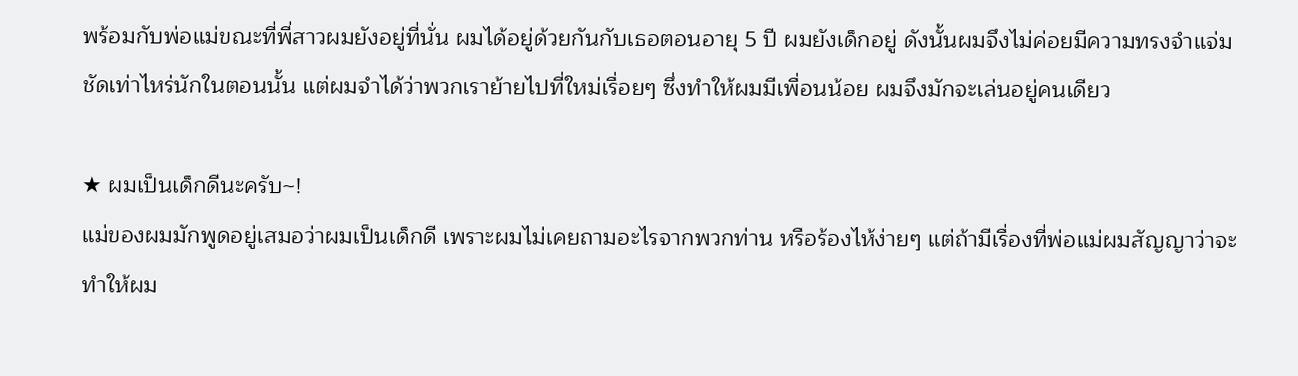พร้อมกับพ่อแม่ขณะที่พี่สาวผมยังอยู่ที่นั่น ผมได้อยู่ด้วยกันกับเธอตอนอายุ 5 ปี ผมยังเด็กอยู่ ดังนั้นผมจึงไม่ค่อยมีความทรงจำแจ่มชัดเท่าไหร่นักในตอนนั้น แต่ผมจำได้ว่าพวกเราย้ายไปที่ใหม่เรื่อยๆ ซึ่งทำให้ผมมีเพื่อนน้อย ผมจึงมักจะเล่นอยู่คนเดียว

★ ผมเป็นเด็กดีนะครับ~!
แม่ของผมมักพูดอยู่เสมอว่าผมเป็นเด็กดี เพราะผมไม่เคยถามอะไรจากพวกท่าน หรือร้องไห้ง่ายๆ แต่ถ้ามีเรื่องที่พ่อแม่ผมสัญญาว่าจะทำให้ผม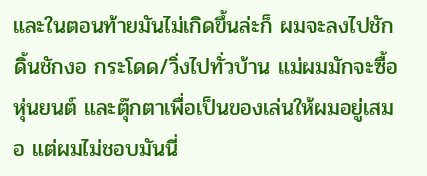และในตอนท้ายมันไม่เกิดขึ้นล่ะก็ ผมจะลงไปชักดิ้นชักงอ กระโดด/วิ่งไปทั่วบ้าน แม่ผมมักจะซื้อหุ่นยนต์ และตุ๊กตาเพื่อเป็นของเล่นให้ผมอยู่เสมอ แต่ผมไม่ชอบมันนี่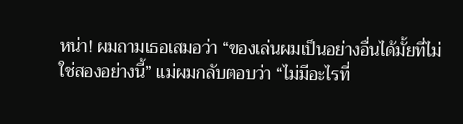หน่า! ผมถามเธอเสมอว่า “ของเล่นผมเป็นอย่างอื่นได้มั้ยที่ไม่ใช่สองอย่างนี้” แม่ผมกลับตอบว่า “ไม่มีอะไรที่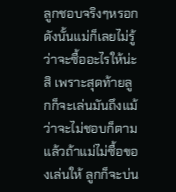ลูกชอบจริงๆหรอก ดังนั้นแม่ก็เลยไม่รู้ว่าจะซื้ออะไรให้น่ะสิ เพราะสุดท้ายลูกก็จะเล่นมันถึงแม้ว่าจะไม่ชอบก็ตาม แล้วถ้าแม่ไม่ซื้อของเล่นให้ ลูกก็จะบ่น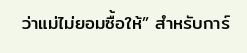ว่าแม่ไม่ยอมซื้อให้” สำหรับการ์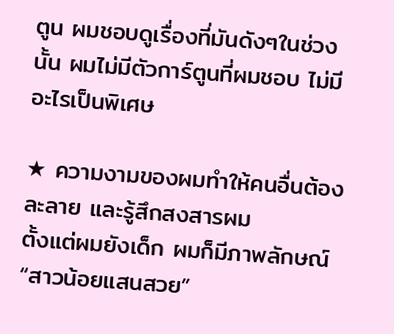ตูน ผมชอบดูเรื่องที่มันดังๆในช่วงนั้น ผมไม่มีตัวการ์ตูนที่ผมชอบ ไม่มีอะไรเป็นพิเศษ

★ ความงามของผมทำให้คนอื่นต้องละลาย และรู้สึกสงสารผม
ตั้งแต่ผมยังเด็ก ผมก็มีภาพลักษณ์ “สาวน้อยแสนสวย”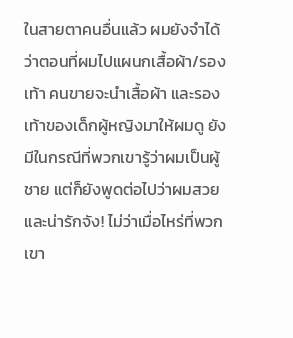ในสายตาคนอื่นแล้ว ผมยังจำได้ว่าตอนที่ผมไปแผนกเสื้อผ้า/รองเท้า คนขายจะนำเสื้อผ้า และรองเท้าของเด็กผู้หญิงมาให้ผมดู ยังมีในกรณีที่พวกเขารู้ว่าผมเป็นผู้ชาย แต่ก็ยังพูดต่อไปว่าผมสวยและน่ารักจัง! ไม่ว่าเมื่อไหร่ที่พวกเขา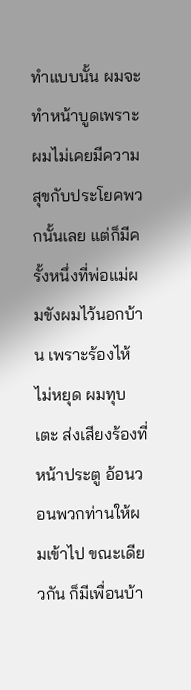ทำแบบนั้น ผมจะทำหน้าบูดเพราะผมไม่เคยมีความสุขกับประโยคพวกนั้นเลย แต่ก็มีครั้งหนึ่งที่พ่อแม่ผมขังผมไว้นอกบ้าน เพราะร้องไห้ไม่หยุด ผมทุบ เตะ ส่งเสียงร้องที่หน้าประตู อ้อนวอนพวกท่านให้ผมเข้าไป ขณะเดียวกัน ก็มีเพื่อนบ้า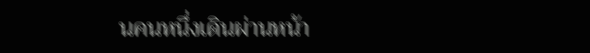นคนหนึ่งเดินผ่านหน้า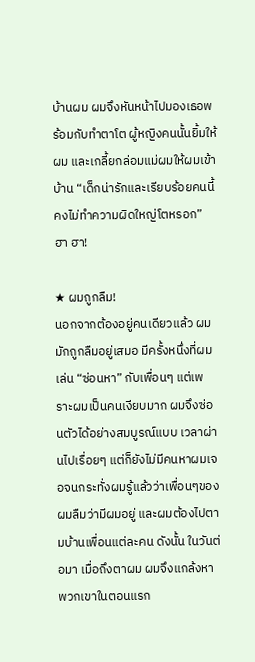บ้านผม ผมจึงหันหน้าไปมองเธอพร้อมกับทำตาโต ผู้หญิงคนนั้นยิ้มให้ผม และเกลี้ยกล่อมแม่ผมให้ผมเข้าบ้าน “เด็กน่ารักและเรียบร้อยคนนี้คงไม่ทำความผิดใหญ่โตหรอก” ฮา ฮา!

★ ผมถูกลืม!
นอกจากต้องอยู่คนเดียวแล้ว ผมมักถูกลืมอยู่เสมอ มีครั้งหนึ่งที่ผมเล่น “ซ่อนหา” กับเพื่อนๆ แต่เพราะผมเป็นคนเงียบมาก ผมจึงซ่อนตัวได้อย่างสมบูรณ์แบบ เวลาผ่านไปเรื่อยๆ แต่ก็ยังไม่มีคนหาผมเจอจนกระทั่งผมรู้แล้วว่าเพื่อนๆของผมลืมว่ามีผมอยู่ และผมต้องไปตามบ้านเพื่อนแต่ละคน ดังนั้น ในวันต่อมา เมื่อถึงตาผม ผมจึงแกล้งหาพวกเขาในตอนแรก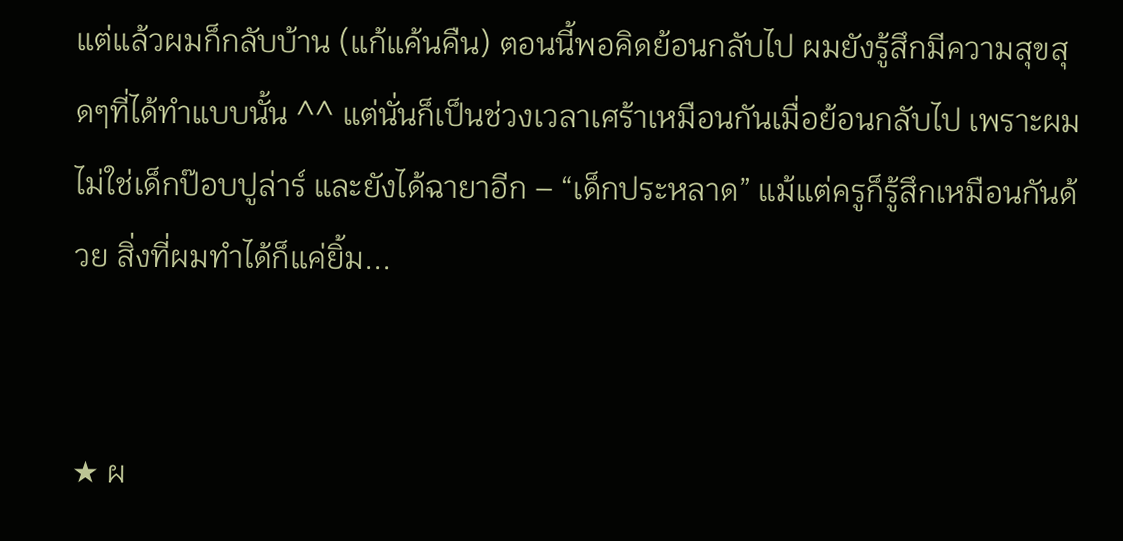แต่แล้วผมก็กลับบ้าน (แก้แค้นคืน) ตอนนี้พอคิดย้อนกลับไป ผมยังรู้สึกมีความสุขสุดๆที่ได้ทำแบบนั้น ^^ แต่นั่นก็เป็นช่วงเวลาเศร้าเหมือนกันเมื่อย้อนกลับไป เพราะผมไม่ใช่เด็กป๊อบปูล่าร์ และยังได้ฉายาอีก – “เด็กประหลาด” แม้แต่ครูก็รู้สึกเหมือนกันด้วย สิ่งที่ผมทำได้ก็แค่ยิ้ม...


★ ผ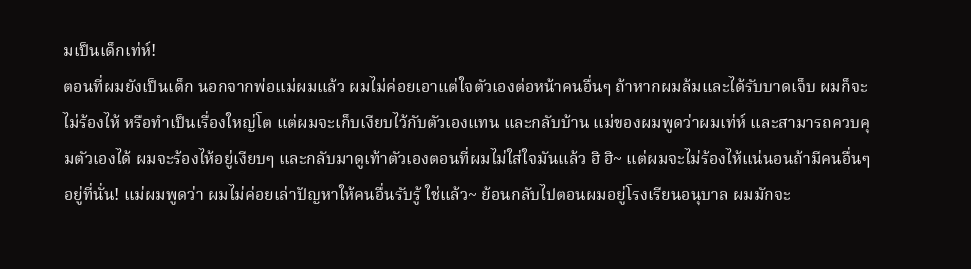มเป็นเด็กเท่ห์!
ตอนที่ผมยังเป็นเด็ก นอกจากพ่อแม่ผมแล้ว ผมไม่ค่อยเอาแต่ใจตัวเองต่อหน้าคนอื่นๆ ถ้าหากผมล้มและได้รับบาดเจ็บ ผมก็จะไม่ร้องไห้ หรือทำเป็นเรื่องใหญ่โต แต่ผมจะเก็บเงียบไว้กับตัวเองแทน และกลับบ้าน แม่ของผมพูดว่าผมเท่ห์ และสามารถควบคุมตัวเองได้ ผมจะร้องไห้อยู่เงียบๆ และกลับมาดูเท้าตัวเองตอนที่ผมไม่ใส่ใจมันแล้ว ฮิ ฮิ~ แต่ผมจะไม่ร้องไห้แน่นอนถ้ามีคนอื่นๆอยู่ที่นั่น! แม่ผมพูดว่า ผมไม่ค่อยเล่าปัญหาให้คนอื่นรับรู้ ใช่แล้ว~ ย้อนกลับไปตอนผมอยู่โรงเรียนอนุบาล ผมมักจะ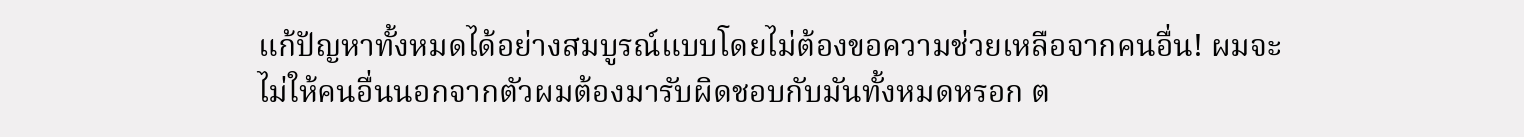แก้ปัญหาทั้งหมดได้อย่างสมบูรณ์แบบโดยไม่ต้องขอความช่วยเหลือจากคนอื่น! ผมจะไม่ให้คนอื่นนอกจากตัวผมต้องมารับผิดชอบกับมันทั้งหมดหรอก ต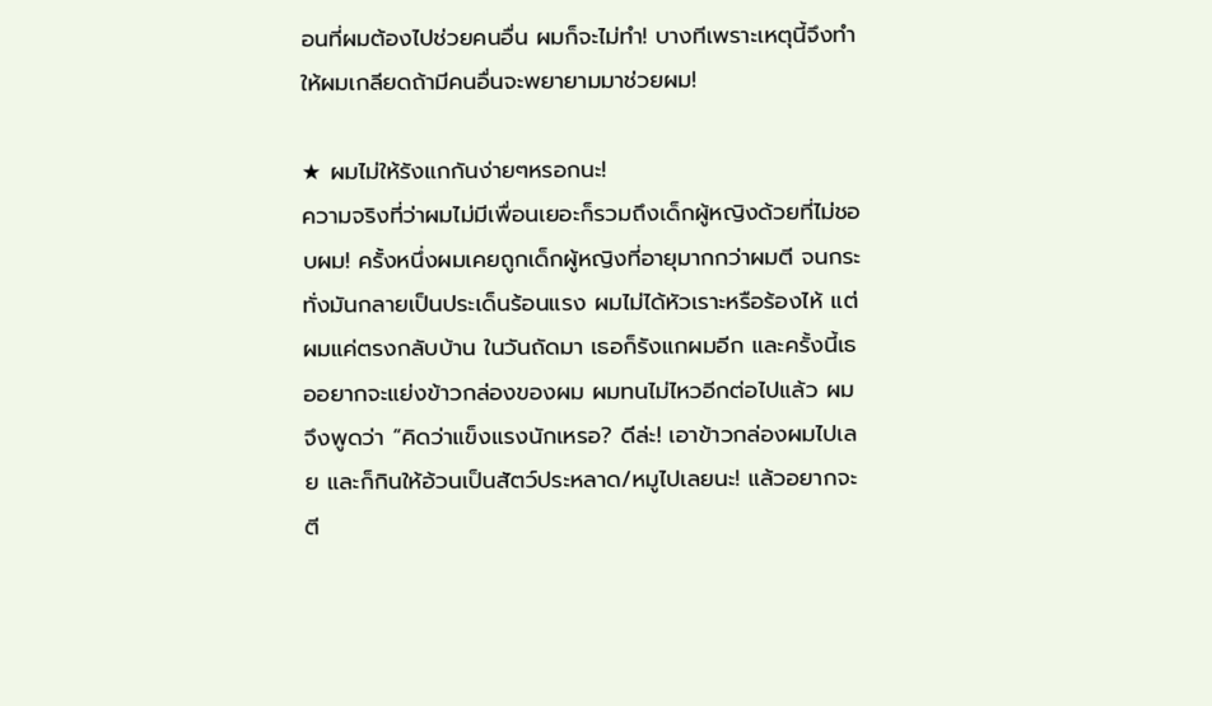อนที่ผมต้องไปช่วยคนอื่น ผมก็จะไม่ทำ! บางทีเพราะเหตุนี้จึงทำให้ผมเกลียดถ้ามีคนอื่นจะพยายามมาช่วยผม!

★ ผมไม่ให้รังแกกันง่ายๆหรอกนะ!
ความจริงที่ว่าผมไม่มีเพื่อนเยอะก็รวมถึงเด็กผู้หญิงด้วยที่ไม่ชอบผม! ครั้งหนึ่งผมเคยถูกเด็กผู้หญิงที่อายุมากกว่าผมตี จนกระทั่งมันกลายเป็นประเด็นร้อนแรง ผมไม่ได้หัวเราะหรือร้องไห้ แต่ผมแค่ตรงกลับบ้าน ในวันถัดมา เธอก็รังแกผมอีก และครั้งนี้เธออยากจะแย่งข้าวกล่องของผม ผมทนไม่ไหวอีกต่อไปแล้ว ผมจึงพูดว่า “คิดว่าแข็งแรงนักเหรอ? ดีล่ะ! เอาข้าวกล่องผมไปเลย และก็กินให้อ้วนเป็นสัตว์ประหลาด/หมูไปเลยนะ! แล้วอยากจะตี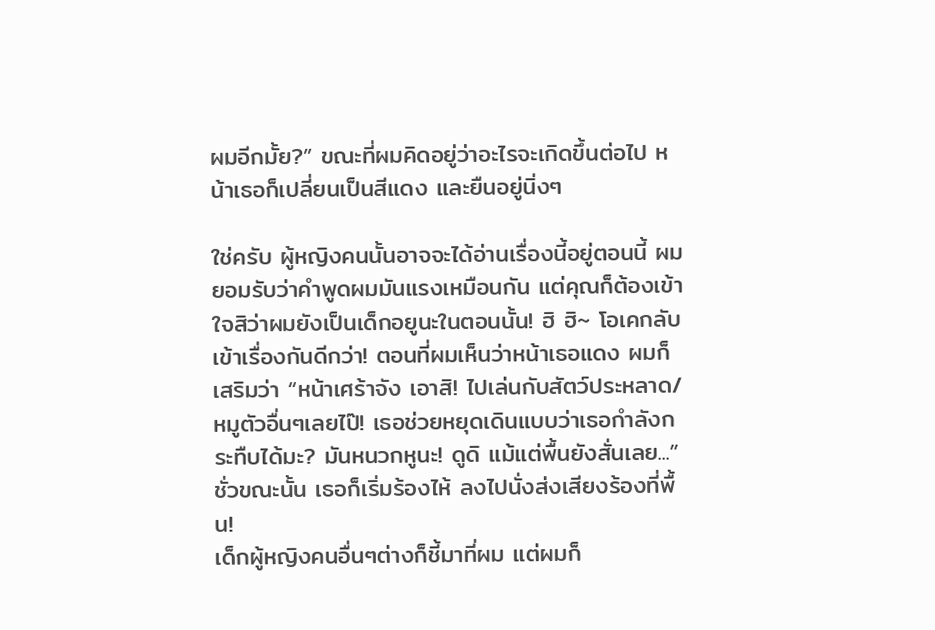ผมอีกมั้ย?” ขณะที่ผมคิดอยู่ว่าอะไรจะเกิดขึ้นต่อไป หน้าเธอก็เปลี่ยนเป็นสีแดง และยืนอยู่นิ่งๆ

ใช่ครับ ผู้หญิงคนนั้นอาจจะได้อ่านเรื่องนี้อยู่ตอนนี้ ผมยอมรับว่าคำพูดผมมันแรงเหมือนกัน แต่คุณก็ต้องเข้าใจสิว่าผมยังเป็นเด็กอยูนะในตอนนั้น! ฮิ ฮิ~ โอเคกลับเข้าเรื่องกันดีกว่า! ตอนที่ผมเห็นว่าหน้าเธอแดง ผมก็เสริมว่า “หน้าเศร้าจัง เอาสิ! ไปเล่นกับสัตว์ประหลาด/หมูตัวอื่นๆเลยไป๊! เธอช่วยหยุดเดินแบบว่าเธอกำลังกระทืบได้มะ? มันหนวกหูนะ! ดูดิ แม้แต่พื้นยังสั่นเลย...” ชั่วขณะนั้น เธอก็เริ่มร้องไห้ ลงไปนั่งส่งเสียงร้องที่พื้น!
เด็กผู้หญิงคนอื่นๆต่างก็ชี้มาที่ผม แต่ผมก็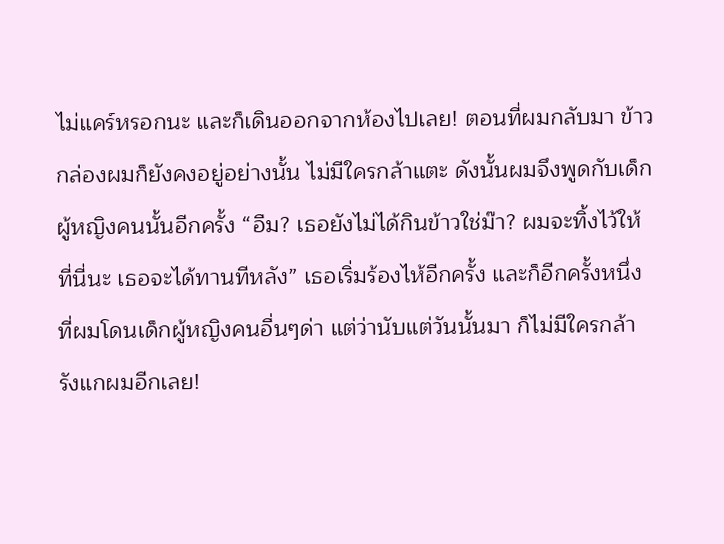ไม่แคร์หรอกนะ และก็เดินออกจากห้องไปเลย! ตอนที่ผมกลับมา ข้าวกล่องผมก็ยังคงอยู่อย่างนั้น ไม่มีใครกล้าแตะ ดังนั้นผมจึงพูดกับเด็กผู้หญิงคนนั้นอีกครั้ง “อืม? เธอยังไม่ได้กินข้าวใช่ม๊า? ผมจะทิ้งไว้ให้ที่นี่นะ เธอจะได้ทานทีหลัง” เธอเริ่มร้องไห้อีกครั้ง และก็อีกครั้งหนึ่งที่ผมโดนเด็กผู้หญิงคนอื่นๆด่า แต่ว่านับแต่วันนั้นมา ก็ไม่มีใครกล้ารังแกผมอีกเลย!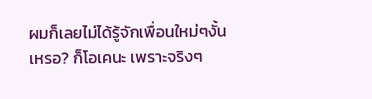ผมก็เลยไม่ได้รู้จักเพื่อนใหม่ๆงั้นเหรอ? ก็โอเคนะ เพราะจริงๆ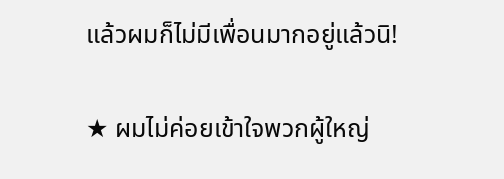แล้วผมก็ไม่มีเพื่อนมากอยู่แล้วนิ!

★ ผมไม่ค่อยเข้าใจพวกผู้ใหญ่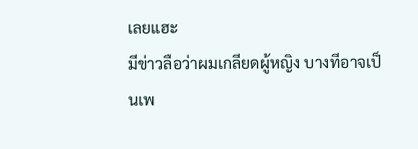เลยแฮะ
มีข่าวลือว่าผมเกลียดผู้หญิง บางทีอาจเป็นเพ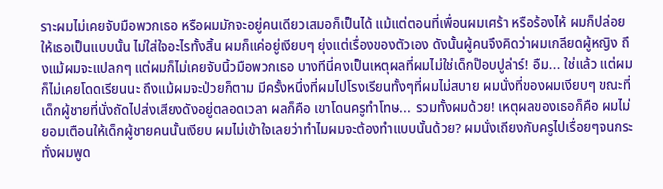ราะผมไม่เคยจับมือพวกเธอ หรือผมมักจะอยู่คนเดียวเสมอก็เป็นได้ แม้แต่ตอนที่เพื่อนผมเศร้า หรือร้องไห้ ผมก็ปล่อยให้เธอเป็นแบบนั้น ไม่ใส่ใจอะไรทั้งสิ้น ผมก็แค่อยู่เงียบๆ ยุ่งแต่เรื่องของตัวเอง ดังนั้นผู้คนจึงคิดว่าผมเกลียดผู้หญิง ถึงแม้ผมจะแปลกๆ แต่ผมก็ไม่เคยจับนิ้วมือพวกเธอ บางทีนี่คงเป็นเหตุผลที่ผมไม่ใช่เด็กป๊อบปูล่าร์! อืม... ใช่แล้ว แต่ผมก็ไม่เคยโดดเรียนนะ ถึงแม้ผมจะป่วยก็ตาม มีครั้งหนึ่งที่ผมไปโรงเรียนทั้งๆที่ผมไม่สบาย ผมนั่งที่ของผมเงียบๆ ขณะที่เด็กผู้ชายที่นั่งถัดไปส่งเสียงดังอยู่ตลอดเวลา ผลก็คือ เขาโดนครูทำโทษ... รวมทั้งผมด้วย! เหตุผลของเธอก็คือ ผมไม่ยอมเตือนให้เด็กผู้ชายคนนั้นเงียบ ผมไม่เข้าใจเลยว่าทำไมผมจะต้องทำแบบนั้นด้วย? ผมนั่งเถียงกับครูไปเรื่อยๆจนกระทั่งผมพูด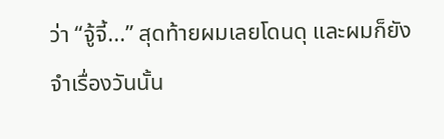ว่า “จู้จี้...” สุดท้ายผมเลยโดนดุ และผมก็ยังจำเรื่องวันนั้น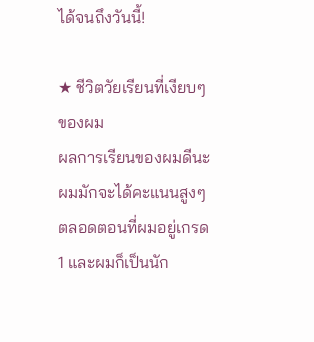ได้จนถึงวันนี้!

★ ชีวิตวัยเรียนที่เงียบๆของผม
ผลการเรียนของผมดีนะ ผมมักจะได้คะแนนสูงๆตลอดตอนที่ผมอยู่เกรด 1 และผมก็เป็นนัก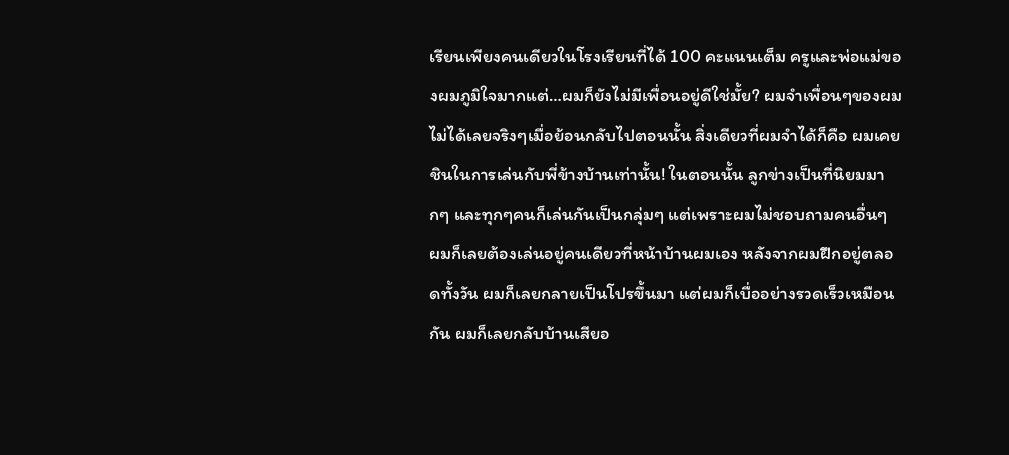เรียนเพียงคนเดียวในโรงเรียนที่ได้ 100 คะแนนเต็ม ครูและพ่อแม่ของผมภูมิใจมากแต่…ผมก็ยังไม่มีเพื่อนอยู่ดีใช่มั้ย? ผมจำเพื่อนๆของผมไม่ได้เลยจริงๆเมื่อย้อนกลับไปตอนนั้น สิ่งเดียวที่ผมจำได้ก็คือ ผมเคยชินในการเล่นกับพี่ข้างบ้านเท่านั้น! ในตอนนั้น ลูกข่างเป็นที่นิยมมากๆ และทุกๆคนก็เล่นกันเป็นกลุ่มๆ แต่เพราะผมไม่ชอบถามคนอื่นๆ ผมก็เลยต้องเล่นอยู่คนเดียวที่หน้าบ้านผมเอง หลังจากผมฝึกอยู่ตลอดทั้งวัน ผมก็เลยกลายเป็นโปรขึ้นมา แต่ผมก็เบื่ออย่างรวดเร็วเหมือนกัน ผมก็เลยกลับบ้านเสียอ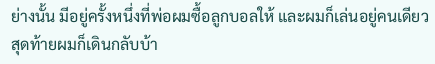ย่างนั้น มีอยู่ครั้งหนึ่งที่พ่อผมซื้อลูกบอลให้ และผมก็เล่นอยู่คนเดียว สุดท้ายผมก็เดินกลับบ้า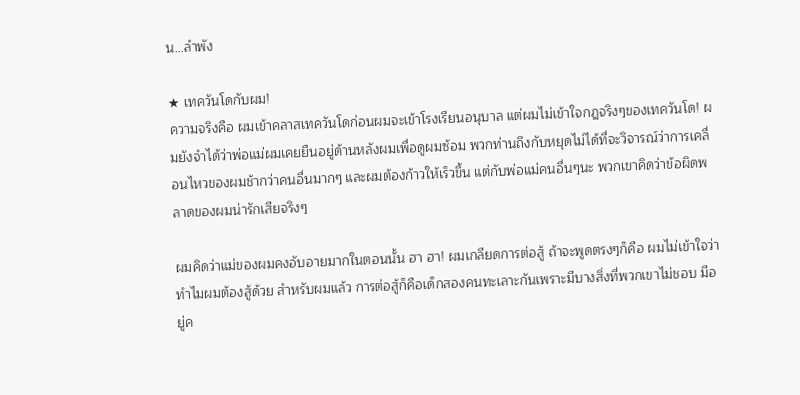น…ลำพัง

★ เทควันโดกับผม!
ความจริงคือ ผมเข้าคลาสเทควันโดก่อนผมจะเข้าโรงเรียนอนุบาล แต่ผมไม่เข้าใจกฎจริงๆของเทควันโด! ผมยังจำได้ว่าพ่อแม่ผมเคยยืนอยู่ด้านหลังผมเพื่อดูผมซ้อม พวกท่านถึงกับหยุดไม่ได้ที่จะวิจารณ์ว่าการเคลื่อนไหวของผมช้ากว่าคนอื่นมากๆ และผมต้องก้าวให้เร็วขึ้น แต่กับพ่อแม่คนอื่นๆนะ พวกเขาคิดว่าข้อผิดพลาดของผมน่ารักเสียจริงๆ

ผมคิดว่าแม่ของผมคงอับอายมากในตอนนั้น ฮา ฮา! ผมเกลียดการต่อสู้ ถ้าจะพูดตรงๆก็คือ ผมไม่เข้าใจว่าทำไมผมต้องสู้ด้วย สำหรับผมแล้ว การต่อสู้ก็คือเด็กสองคนทะเลาะกันเพราะมีบางสิ่งที่พวกเขาไม่ชอบ มีอยู่ค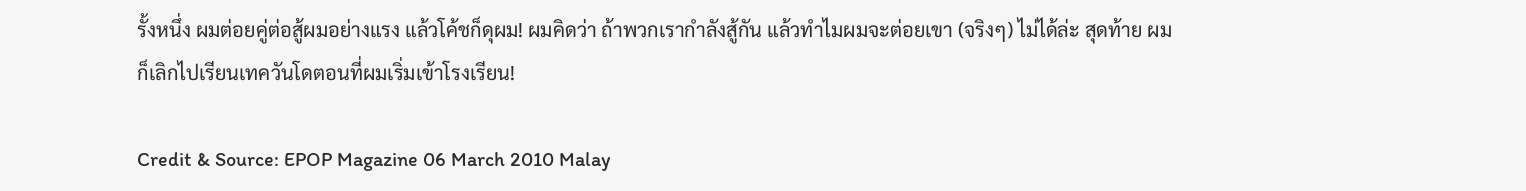รั้งหนึ่ง ผมต่อยคู่ต่อสู้ผมอย่างแรง แล้วโค้ชก็ดุผม! ผมคิดว่า ถ้าพวกเรากำลังสู้กัน แล้วทำไมผมจะต่อยเขา (จริงๆ) ไม่ได้ล่ะ สุดท้าย ผมก็เลิกไปเรียนเทควันโดตอนที่ผมเริ่มเข้าโรงเรียน!

Credit & Source: EPOP Magazine 06 March 2010 Malay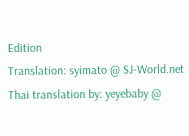Edition
Translation: syimato @ SJ-World.net
Thai translation by: yeyebaby @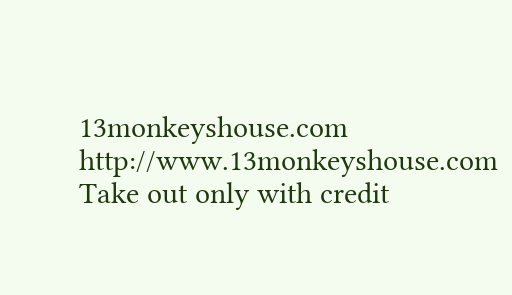13monkeyshouse.com
http://www.13monkeyshouse.com
Take out only with credit